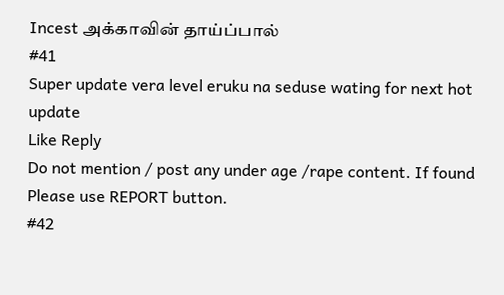Incest அக்காவின் தாய்ப்பால்
#41
Super update vera level eruku na seduse wating for next hot update
Like Reply
Do not mention / post any under age /rape content. If found Please use REPORT button.
#42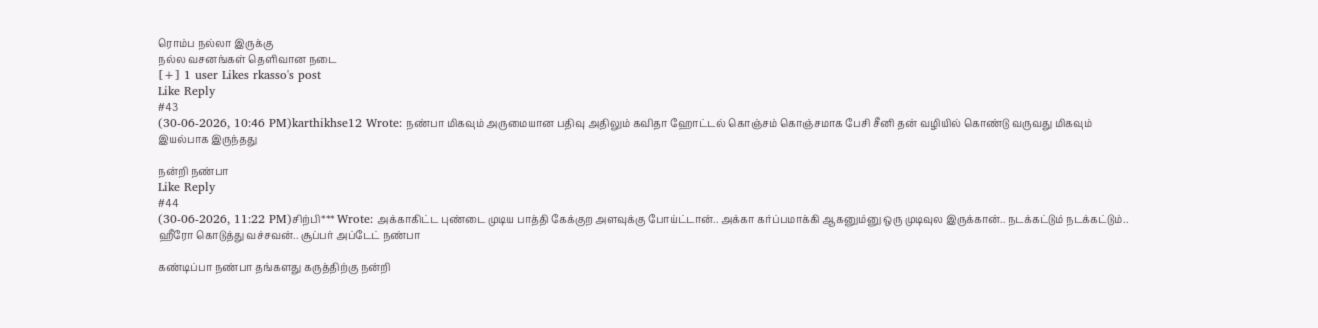ரொம்ப நல்லா இருக்கு
நல்ல வசனங்கள் தெளிவான நடை
[+] 1 user Likes rkasso's post
Like Reply
#43
(30-06-2026, 10:46 PM)karthikhse12 Wrote: நண்பா மிகவும் அருமையான பதிவு அதிலும் கவிதா ஹோட்டல் கொஞ்சம் கொஞ்சமாக பேசி சீனி தன் வழியில் கொண்டு வருவது மிகவும் இயல்பாக இருந்தது

நன்றி நண்பா
Like Reply
#44
(30-06-2026, 11:22 PM)சிற்பி*** Wrote: அக்காகிட்ட புண்டை முடிய பாத்தி கேக்குற அளவுக்கு போய்ட்டான்.. அக்கா கர்ப்பமாக்கி ஆகனும்னு ஒரு முடிவுல இருக்கான்.. நடக்கட்டும் நடக்கட்டும்.. ஹீரோ கொடுத்து வச்சவன்.. சூப்பர் அப்டேட் நண்பா

கண்டிப்பா நண்பா தங்களது கருத்திற்கு நன்றி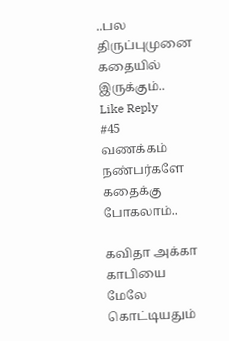..பல திருப்புமுனை கதையில் இருக்கும்..
Like Reply
#45
வணக்கம் நண்பர்களே கதைக்கு போகலாம்..

கவிதா அக்கா காபியை
மேலே கொட்டியதும்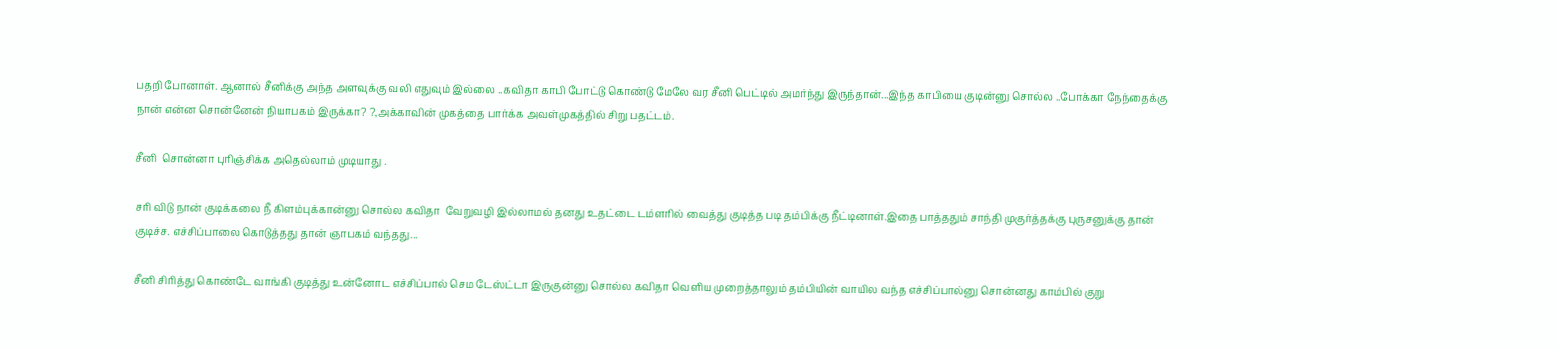பதறி போனாள். ஆனால் சீனிக்கு அந்த அளவுக்கு வலி எதுவும் இல்லை ..கவிதா காபி போட்டு கொண்டு மேலே வர சீனி பெட்டில் அமர்ந்து இருந்தான்...இந்த காபியை குடின்னு சொல்ல ..போக்கா நேந்தைக்கு நான் என்ன சொன்னேன் நியாபகம் இருக்கா? ?,அக்காவின் முகத்தை பார்க்க அவள்முகத்தில் சிறு பதட்டம்.

சீனி  சொன்னா புரிஞ்சிக்க அதெல்லாம் முடியாது .

சரி விடு நான் குடிக்கலை நீ கிளம்புக்கான்னு சொல்ல கவிதா  வேறுவழி இல்லாமல் தனது உதட்டை டம்ளரில் வைத்து குடித்த படி தம்பிக்கு நீட்டினாள்.இதை பாத்ததும் சாந்தி முகுர்த்தக்கு புருசனுக்கு தான் குடிச்ச. எச்சிப்பாலை கொடுத்தது தான் ஞாபகம் வந்தது...

சீனி சிரித்து கொண்டே வாங்கி குடித்து உன்னோட எச்சிப்பால் செம டேஸ்ட்டா இருகுன்னு சொல்ல கவிதா வெளிய முறைத்தாலும் தம்பியின் வாயில வந்த எச்சிப்பால்னு சொன்னது காம்பில் குறு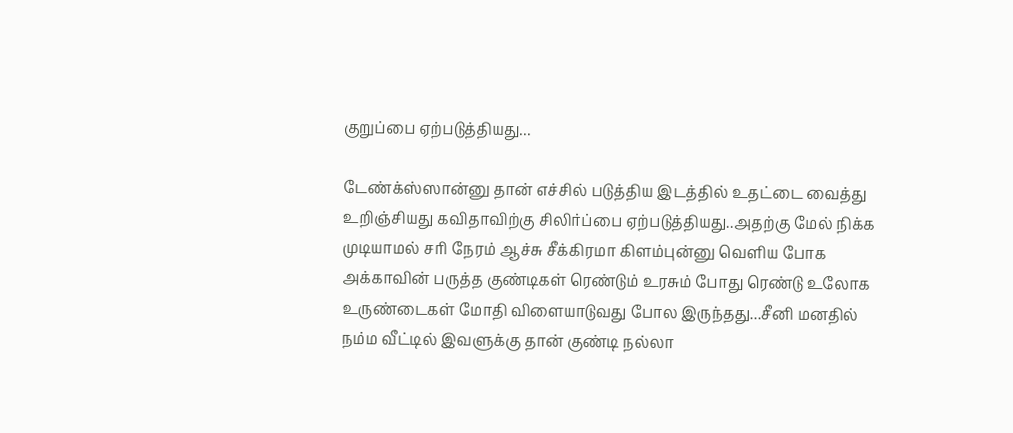குறுப்பை ஏற்படுத்தியது...

டேண்க்ஸ்ஸான்னு தான் எச்சில் படுத்திய இடத்தில் உதட்டை வைத்து உறிஞ்சியது கவிதாவிற்கு சிலிர்ப்பை ஏற்படுத்தியது..அதற்கு மேல் நிக்க முடியாமல் சரி நேரம் ஆச்சு சீக்கிரமா கிளம்புன்னு வெளிய போக அக்காவின் பருத்த குண்டிகள் ரெண்டும் உரசும் போது ரெண்டு உலோக உருண்டைகள் மோதி விளையாடுவது போல இருந்தது...சீனி மனதில் நம்ம வீட்டில் இவளுக்கு தான் குண்டி நல்லா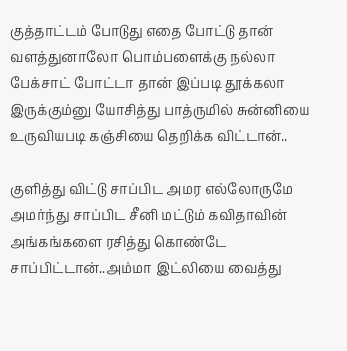குத்தாட்டம் போடுது எதை போட்டு தான் வளத்துனாலோ பொம்பளைக்கு நல்லா பேக்சாட் போட்டா தான் இப்படி தூக்கலா இருக்கும்னு யோசித்து பாத்ருமில் சுன்னியை உருவியபடி கஞ்சியை தெறிக்க விட்டான்..

குளித்து விட்டு சாப்பிட அமர எல்லோருமே அமர்ந்து சாப்பிட சீனி மட்டும் கவிதாவின் அங்கங்களை ரசித்து கொண்டே சாப்பிட்டான்..அம்மா இட்லியை வைத்து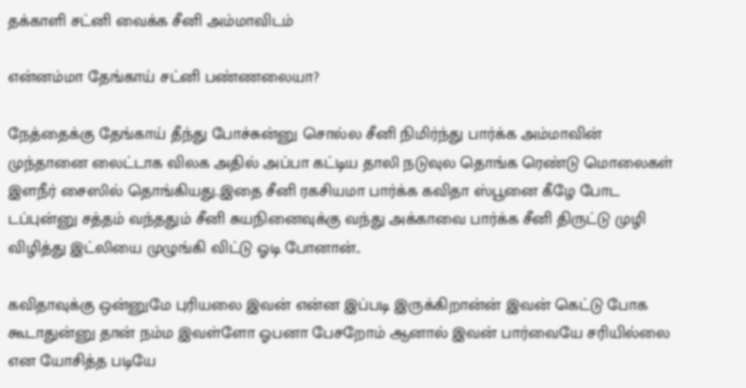தக்காளி சட்னி வைக்க சீனி அம்மாவிடம்

என்னம்மா தேங்காய் சட்னி பண்ணலையா?

நேத்தைக்கு தேங்காய் தீந்து போச்சுன்னு சொல்ல சீனி நிமிர்ந்து பார்க்க அம்மாவின் முந்தானை லைட்டாக விலக அதில் அப்பா கட்டிய தாலி நடுவுல தொங்க ரெண்டு மொலைகள் இளநீர் சைஸில் தொங்கியது..இதை சீனி ரகசியமா பார்க்க கவிதா ஸ்பூனை கீழே போட டப்புன்னு சத்தம் வந்ததும் சீனி சுயநினைவுக்கு வந்து அக்காவை பார்க்க சீனி திருட்டு முழி விழித்து இட்லியை முழுங்கி விட்டு ஓடி போனான்..

கவிதாவுக்கு ஒன்னுமே புரியலை இவன் என்ன இப்படி இருக்கிறான்ன் இவன் கெட்டு போக கூடாதுன்னு தான் நம்ம இவள்ளோ ஓபனா பேசறோம் ஆனால் இவன் பார்வையே சரியில்லை என யோசித்த படியே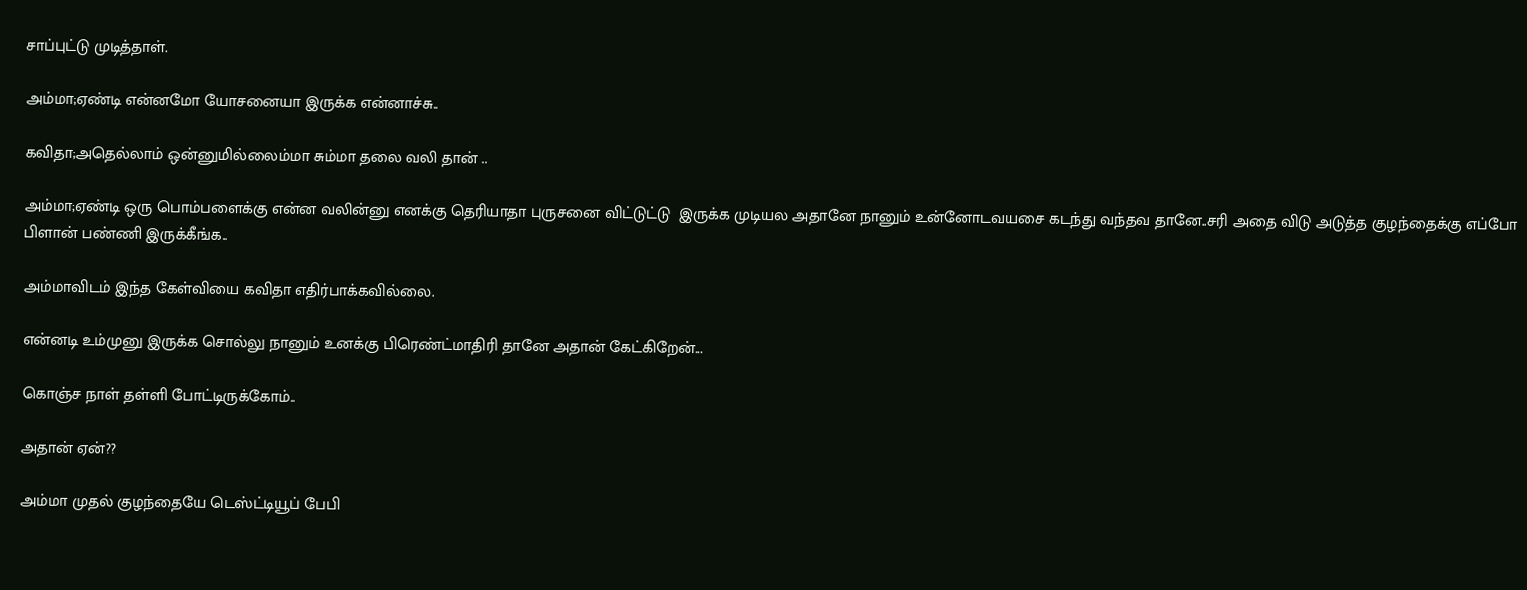சாப்புட்டு முடித்தாள்.

அம்மா;ஏண்டி என்னமோ யோசனையா இருக்க என்னாச்சு..

கவிதா;அதெல்லாம் ஒன்னுமில்லைம்மா சும்மா தலை வலி தான் ..

அம்மா;ஏண்டி ஒரு பொம்பளைக்கு என்ன வலின்னு எனக்கு தெரியாதா புருசனை விட்டுட்டு  இருக்க முடியல அதானே நானும் உன்னோடவயசை கடந்து வந்தவ தானே..சரி அதை விடு அடுத்த குழந்தைக்கு எப்போ பிளான் பண்ணி இருக்கீங்க..

அம்மாவிடம் இந்த கேள்வியை கவிதா எதிர்பாக்கவில்லை.

என்னடி உம்முனு இருக்க சொல்லு நானும் உனக்கு பிரெண்ட்மாதிரி தானே அதான் கேட்கிறேன்...

கொஞ்ச நாள் தள்ளி போட்டிருக்கோம்..

அதான் ஏன்??

அம்மா முதல் குழந்தையே டெஸ்ட்டியூப் பேபி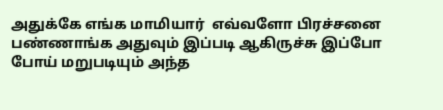அதுக்கே எங்க மாமியார்  எவ்வளோ பிரச்சனை பண்ணாங்க அதுவும் இப்படி ஆகிருச்சு இப்போ போய் மறுபடியும் அந்த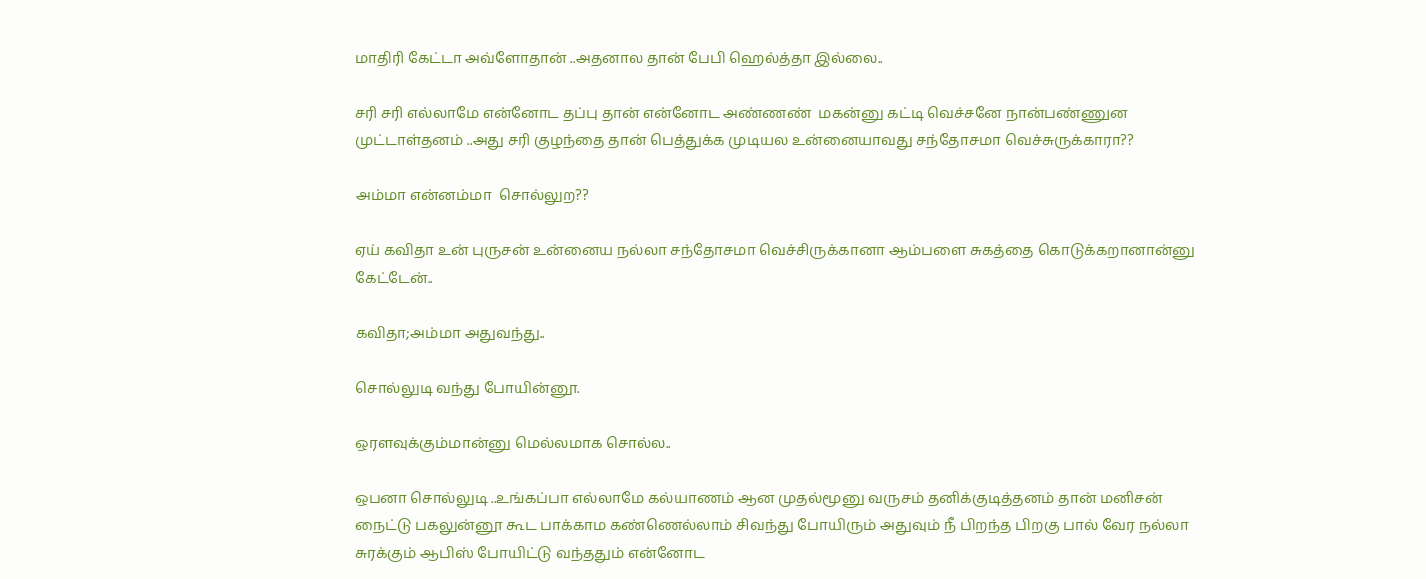மாதிரி கேட்டா அவ்ளோதான் ..அதனால தான் பேபி ஹெல்த்தா இல்லை..

சரி சரி எல்லாமே என்னோட தப்பு தான் என்னோட அண்ணண்  மகன்னு கட்டி வெச்சனே நான்பண்ணுன முட்டாள்தனம் ..அது சரி குழந்தை தான் பெத்துக்க முடியல உன்னையாவது சந்தோசமா வெச்சுருக்காரா??

அம்மா என்னம்மா  சொல்லுற??

ஏய் கவிதா உன் புருசன் உன்னைய நல்லா சந்தோசமா வெச்சிருக்கானா ஆம்பளை சுகத்தை கொடுக்கறானான்னு கேட்டேன்..

கவிதா;அம்மா அதுவந்து..

சொல்லுடி வந்து போயின்னூ.

ஒரளவுக்கும்மான்னு மெல்லமாக சொல்ல..

ஒபனா சொல்லுடி ..உங்கப்பா எல்லாமே கல்யாணம் ஆன முதல்மூனு வருசம் தனிக்குடித்தனம் தான் மனிசன் நைட்டு பகலுன்னூ கூட பாக்காம கண்ணெல்லாம் சிவந்து போயிரும் அதுவும் நீ பிறந்த பிறகு பால் வேர நல்லா சுரக்கும் ஆபிஸ் போயிட்டு வந்ததும் என்னோட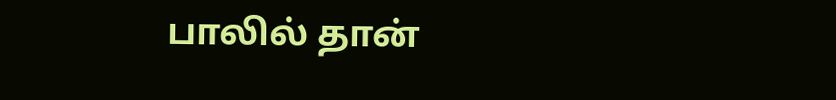பாலில் தான்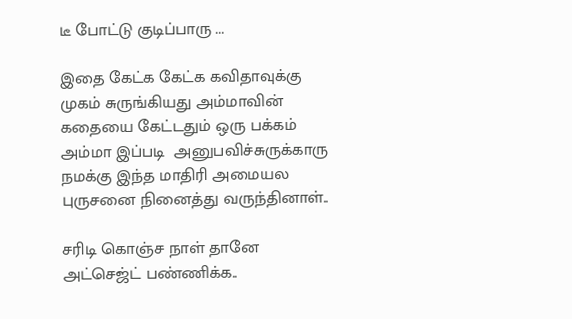டீ போட்டு குடிப்பாரு ...

இதை கேட்க கேட்க கவிதாவுக்கு முகம் சுருங்கியது அம்மாவின் கதையை கேட்டதும் ஒரு பக்கம் அம்மா இப்படி  அனுபவிச்சுருக்காரு நமக்கு இந்த மாதிரி அமையல புருசனை நினைத்து வருந்தினாள்..

சரிடி கொஞ்ச நாள் தானே அட்செஜ்ட் பண்ணிக்க..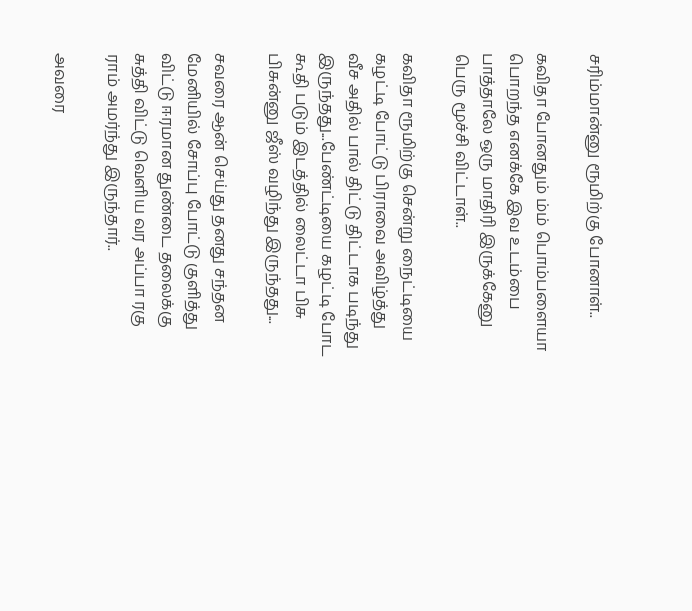சரிம்மான்னு ரூமிற்கு போனாள்..

கவிதா போனதும் ம்ம் பொம்பளையா பொறந்த எனக்கே இவ உடம்பை பாத்தாலே ஒரு மாதிரி இருக்கேனு பெரு மூச்சி விட்டாள்..

கவிதா ரூமிற்கு சென்று நைட்டியை கழட்டி போட்டு பிராவை அவிழ்த்து வீச அதில் பால் திட்டு திட்டாக படிந்து இருந்தது...பேண்ட்டியை கழட்டி போட கூதி படும் இடத்தில் லைட்டா பிசு பிசுன்னு ஜீஸ் வழிந்து இருந்தது...

சவரை ஆன் செய்து தனது சந்தன மேனியில் சோப்பு போட்டு குளித்து விட்டு ஈரமான துண்டை தலைக்கு சுத்தி விட்டு வெளிய வர அப்பா ரகு ராம் அமர்ந்து இருந்தார்..

அவரை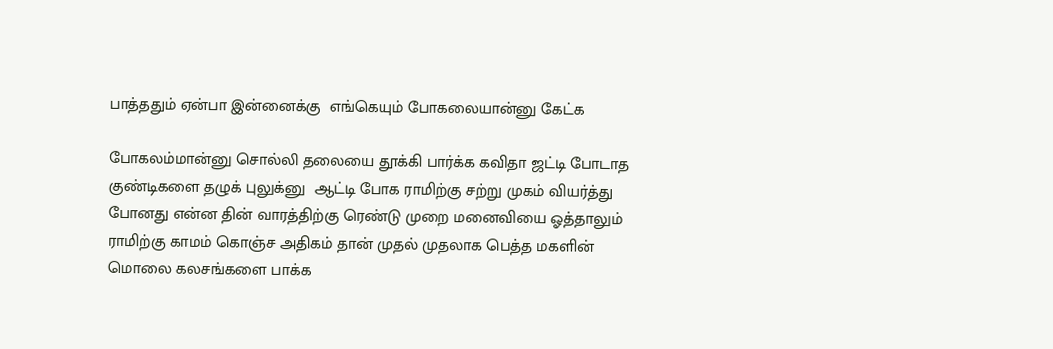பாத்ததும் ஏன்பா இன்னைக்கு  எங்கெயும் போகலையான்னு கேட்க

போகலம்மான்னு சொல்லி தலையை தூக்கி பார்க்க கவிதா ஜட்டி போடாத குண்டிகளை தழுக் புலுக்னு  ஆட்டி போக ராமிற்கு சற்று முகம் வியர்த்து போனது என்ன தின் வாரத்திற்கு ரெண்டு முறை மனைவியை ஓத்தாலும் ராமிற்கு காமம் கொஞ்ச அதிகம் தான் முதல் முதலாக பெத்த மகளின் மொலை கலசங்களை பாக்க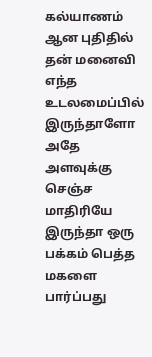கல்யாணம் ஆன புதிதில் தன் மனைவி எந்த உடலமைப்பில் இருந்தாளோ அதே அளவுக்கு செஞ்ச மாதிரியே இருந்தா ஒரு பக்கம் பெத்த மகளை பார்ப்பது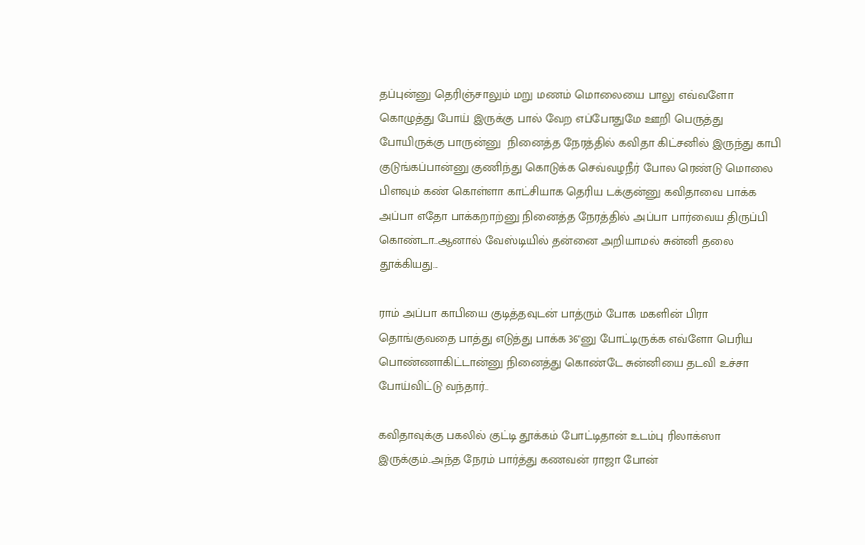தப்புன்னு தெரிஞ்சாலும் மறு மணம் மொலையை பாலு எவ்வளோ கொழுத்து போய் இருக்கு பால் வேற எப்போதுமே ஊறி பெருத்து போயிருக்கு பாருன்னு  நினைத்த நேரத்தில் கவிதா கிட்சனில் இருந்து காபி குடுங்கப்பான்னு குணிந்து கொடுக்க செவ்வழநீர் போல ரெண்டு மொலை பிளவும் கண் கொள்ளா காட்சியாக தெரிய டக்குன்னு கவிதாவை பாக்க அப்பா எதோ பாக்கறாற்னு நினைத்த நேரத்தில் அப்பா பார்வைய திருப்பி கொண்டா..ஆனால் வேஸ்டியில் தன்னை அறியாமல் சுன்னி தலை தூக்கியது...

ராம் அப்பா காபியை குடித்தவுடன் பாத்ரும் போக மகளின் பிரா  தொங்குவதை பாத்து எடுத்து பாக்க 36"னு போட்டிருக்க எவ்ளோ பெரிய பொண்ணாகிட்டான்னு நினைத்து கொண்டே சுன்னியை தடவி உச்சா போய்விட்டு வந்தார்..

கவிதாவுக்கு பகலில் குட்டி தூக்கம் போட்டிதான் உடம்பு ரிலாக்ஸா இருக்கும்..அந்த நேரம் பார்த்து கணவன் ராஜா போன்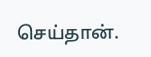செய்தான்.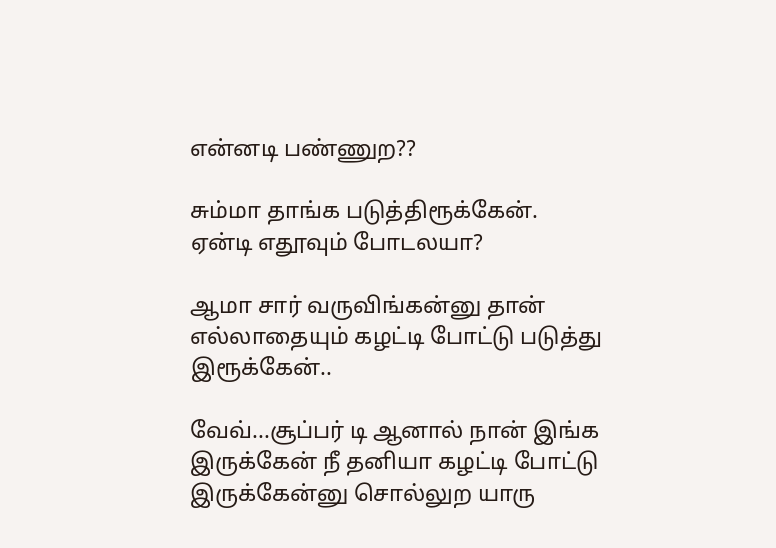என்னடி பண்ணுற??

சும்மா தாங்க படுத்திரூக்கேன்.
ஏன்டி எதூவும் போடலயா?

ஆமா சார் வருவிங்கன்னு தான் எல்லாதையும் கழட்டி போட்டு படுத்து இரூக்கேன்..

வேவ்...சூப்பர் டி ஆனால் நான் இங்க இருக்கேன் நீ தனியா கழட்டி போட்டு இருக்கேன்னு சொல்லுற யாரு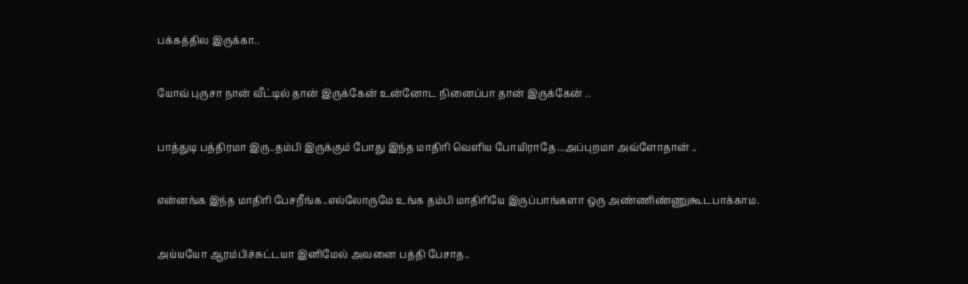பக்கத்தில இருக்கா..

யோவ் புருசா நான் வீட்டில் தான் இருக்கேன் உன்னோட நினைப்பா தான் இருக்கேன் ..

பாத்துடி பத்திரமா இரு..தம்பி இருக்கும் போது இந்த மாதிரி வெளிய போயிராதே...அப்புறமா அவ்ளோதான் ..

என்னங்க இந்த மாதிரி பேசறீங்க..எல்லோருமே உங்க தம்பி மாதிரியே இருப்பாங்களா ஒரு அண்ணிண்ணுகூடபாக்காம.

அய்யயோ ஆரம்பிச்சுட்டயா இனிமேல் அவனை பத்தி பேசாத..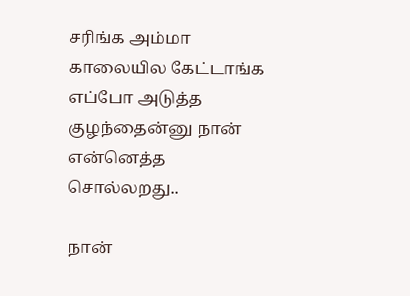சரிங்க அம்மா காலையில கேட்டாங்க எப்போ அடுத்த குழந்தைன்னு நான் என்னெத்த சொல்லறது..

நான்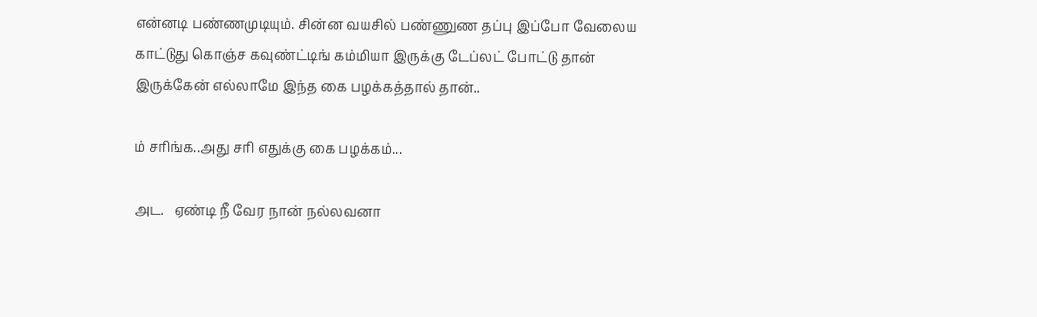என்னடி பண்ணமுடியும். சின்ன வயசில் பண்ணுண தப்பு இப்போ வேலைய காட்டுது கொஞ்ச கவுண்ட்டிங் கம்மியா இருக்கு டேப்லட் போட்டு தான் இருக்கேன் எல்லாமே இந்த கை பழக்கத்தால் தான்..

ம் சரிங்க..அது சரி எதுக்கு கை பழக்கம்...

அட.   ஏண்டி நீ வேர நான் நல்லவனா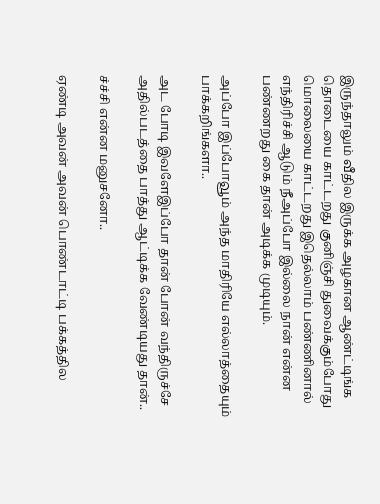இருந்தாலும் வீதில இருக்க அழகான ஆண்ட்டிங்க தொடையை காட்டறது குனிஞ்சி துவைக்கும்போது மொலையை காட்டறது இதெல்லாம் பண்ணினால் எந்திரிச்சி ஆடும் நீஅப்போ இல்லை நான் என்ன பண்ணறது கை தான் அடிக்க முடியும்.

அப்போ இப்போவூம் அந்த மாதிரியே எல்லாத்தையும் பாக்கறிங்களா..

அட போடி இவளேஇப்போ தான் போன் வந்திருச்சே அதில்படத்தை பாத்து ஆட்டிக்க வேண்டியது தான்..

ச்ச்சி என்ன மனுசனோ..

ஏண்டி அவன் அவன் பொண்டாட்டி பக்கத்தில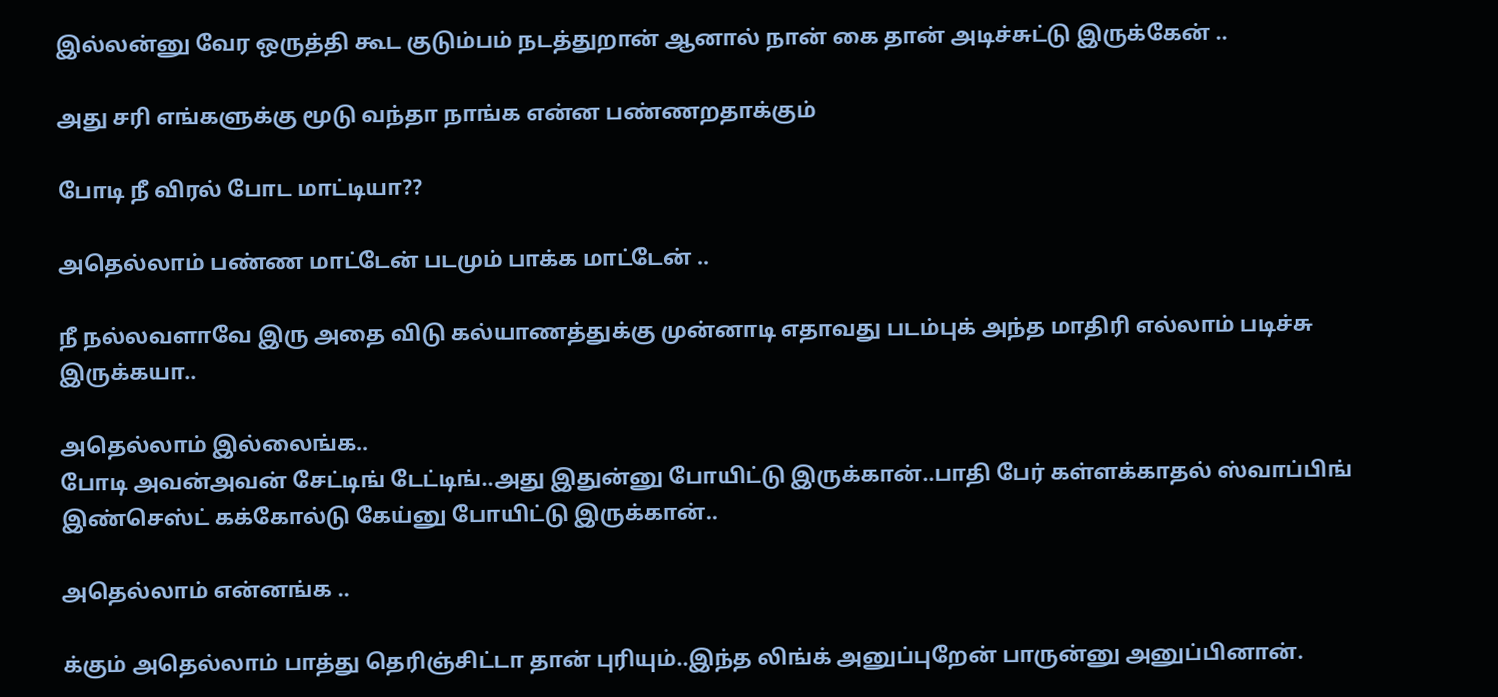இல்லன்னு வேர ஒருத்தி கூட குடும்பம் நடத்துறான் ஆனால் நான் கை தான் அடிச்சுட்டு இருக்கேன் ..

அது சரி எங்களுக்கு மூடு வந்தா நாங்க என்ன பண்ணறதாக்கும்

போடி நீ விரல் போட மாட்டியா??

அதெல்லாம் பண்ண மாட்டேன் படமும் பாக்க மாட்டேன் ..

நீ நல்லவளாவே இரு அதை விடு கல்யாணத்துக்கு முன்னாடி எதாவது படம்புக் அந்த மாதிரி எல்லாம் படிச்சு இருக்கயா..

அதெல்லாம் இல்லைங்க..
போடி அவன்அவன் சேட்டிங் டேட்டிங்..அது இதுன்னு போயிட்டு இருக்கான்..பாதி பேர் கள்ளக்காதல் ஸ்வாப்பிங் இண்செஸ்ட் கக்கோல்டு கேய்னு போயிட்டு இருக்கான்..

அதெல்லாம் என்னங்க ..

க்கும் அதெல்லாம் பாத்து தெரிஞ்சிட்டா தான் புரியும்..இந்த லிங்க் அனுப்புறேன் பாருன்னு அனுப்பினான்.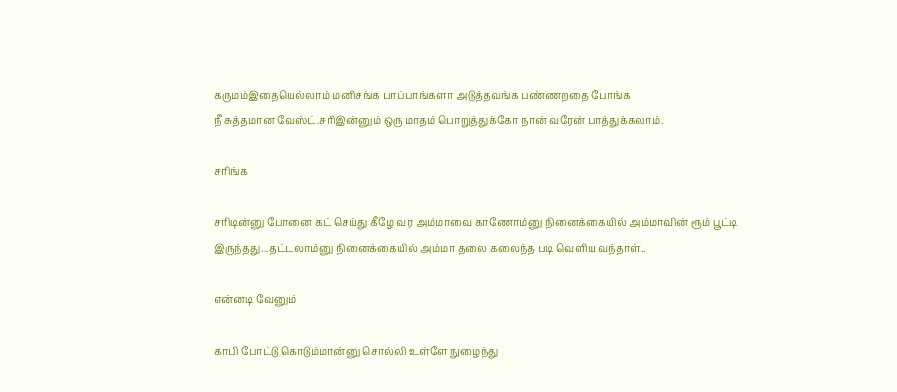கருமம்இதையெல்லாம் மனிசங்க பாப்பாங்களா அடுத்தவங்க பண்ணறதை போங்க
நீ சுத்தமான வேஸ்ட்.சரிஇன்னும் ஒரு மாதம் பொறுத்துக்கோ நான் வரேன் பாத்துக்கலாம்.

சரிங்க

சரிடின்னு போனை கட் செய்து கீழே வர அம்மாவை காணோம்னு நினைக்கையில் அம்மாவின் ரூம் பூட்டி இருந்தது...தட்டலாம்னு நினைக்கையில் அம்மா தலை கலைந்த படி வெளிய வந்தாள்..

என்னடி வேனும்

காபி போட்டு கொடும்மான்னு சொல்லி உள்ளே நுழைந்து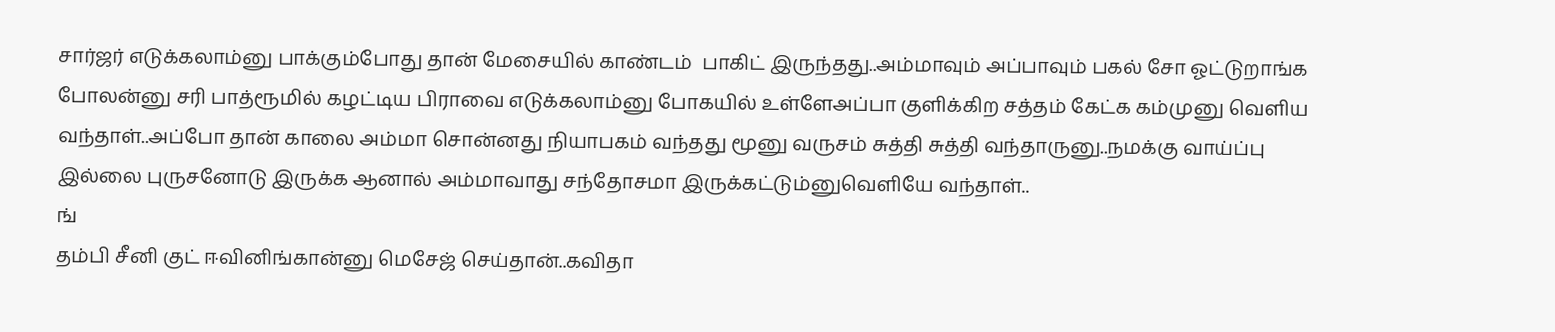சார்ஜர் எடுக்கலாம்னு பாக்கும்போது தான் மேசையில் காண்டம்  பாகிட் இருந்தது..அம்மாவும் அப்பாவும் பகல் சோ ஓட்டுறாங்க போலன்னு சரி பாத்ரூமில் கழட்டிய பிராவை எடுக்கலாம்னு போகயில் உள்ளேஅப்பா குளிக்கிற சத்தம் கேட்க கம்முனு வெளிய வந்தாள்..அப்போ தான் காலை அம்மா சொன்னது நியாபகம் வந்தது மூனு வருசம் சுத்தி சுத்தி வந்தாருனு..நமக்கு வாய்ப்பு இல்லை புருசனோடு இருக்க ஆனால் அம்மாவாது சந்தோசமா இருக்கட்டும்னுவெளியே வந்தாள்..
ங்
தம்பி சீனி குட் ஈவினிங்கான்னு மெசேஜ் செய்தான்..கவிதா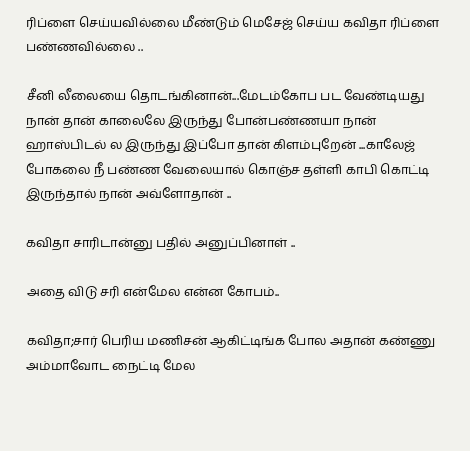ரிப்ளை செய்யவில்லை மீண்டும் மெசேஜ் செய்ய கவிதா ரிப்ளை பண்ணவில்லை ..

சீனி லீலையை தொடங்கினான்...மேடம்கோப பட வேண்டியது நான் தான் காலைலே இருந்து போன்பண்ணயா நான் ஹாஸ்பிடல் ல இருந்து இப்போ தான் கிளம்புறேன் ...காலேஜ் போகலை நீ பண்ண வேலையால் கொஞ்ச தள்ளி காபி கொட்டி இருந்தால் நான் அவ்ளோதான் ..

கவிதா சாரிடான்னு பதில் அனுப்பினாள் ..

அதை விடு சரி என்மேல என்ன கோபம்..

கவிதா;சார் பெரிய மணிசன் ஆகிட்டிங்க போல அதான் கண்ணு அம்மாவோட நைட்டி மேல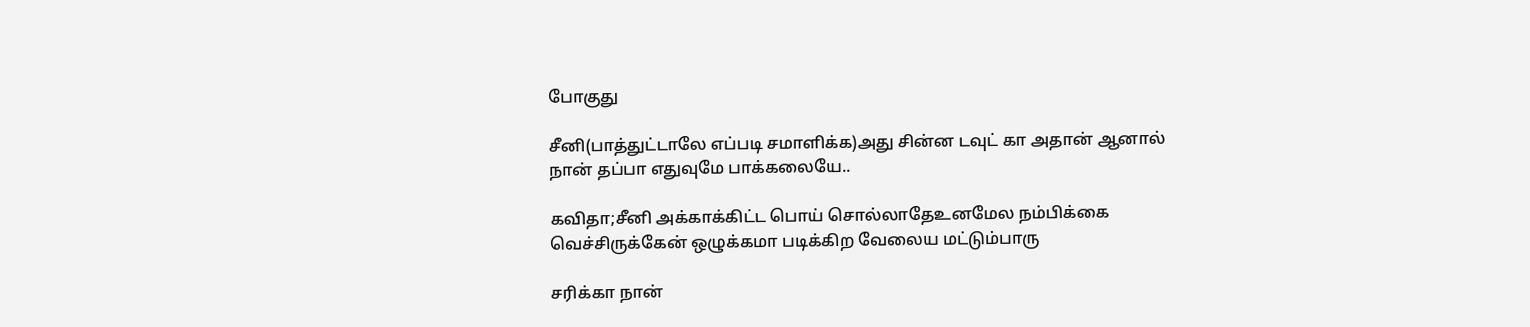போகுது

சீனி(பாத்துட்டாலே எப்படி சமாளிக்க)அது சின்ன டவுட் கா அதான் ஆனால் நான் தப்பா எதுவுமே பாக்கலையே..

கவிதா;சீனி அக்காக்கிட்ட பொய் சொல்லாதேஉனமேல நம்பிக்கை வெச்சிருக்கேன் ஒழுக்கமா படிக்கிற வேலைய மட்டும்பாரு

சரிக்கா நான்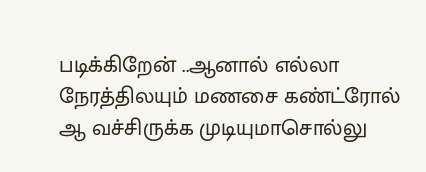படிக்கிறேன் ..ஆனால் எல்லா நேரத்திலயும் மணசை கண்ட்ரோல் ஆ வச்சிருக்க முடியுமாசொல்லு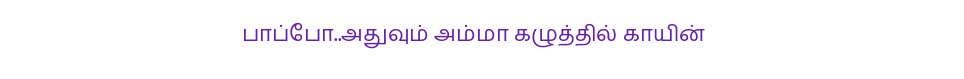பாப்போ..அதுவும் அம்மா கழுத்தில் காயின்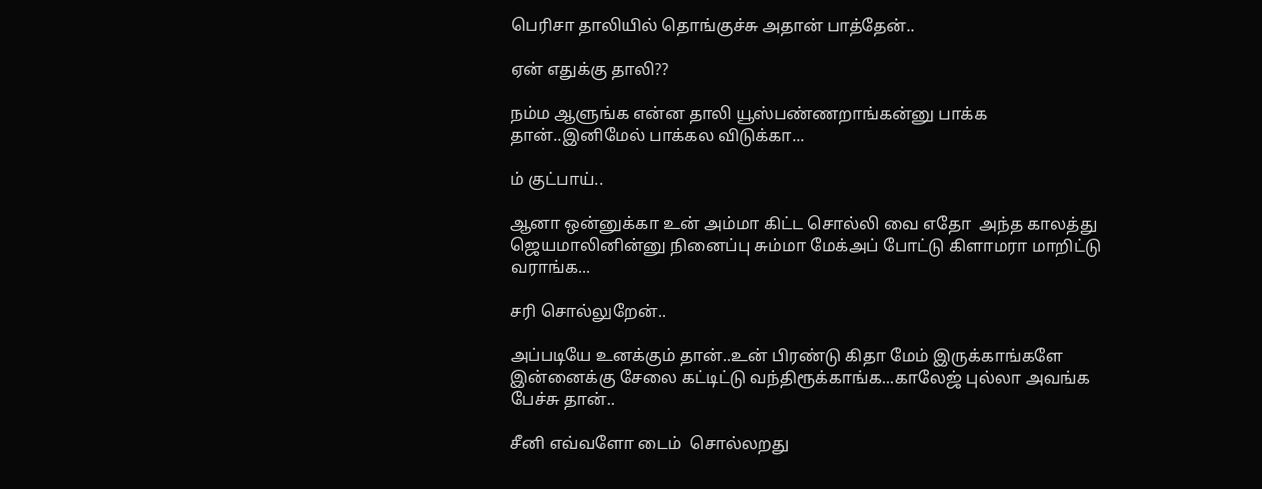பெரிசா தாலியில் தொங்குச்சு அதான் பாத்தேன்..

ஏன் எதுக்கு தாலி??

நம்ம ஆளுங்க என்ன தாலி யூஸ்பண்ணறாங்கன்னு பாக்க தான்..இனிமேல் பாக்கல விடுக்கா...

ம் குட்பாய்..

ஆனா ஒன்னுக்கா உன் அம்மா கிட்ட சொல்லி வை எதோ  அந்த காலத்து ஜெயமாலினின்னு நினைப்பு சும்மா மேக்அப் போட்டு கிளாமரா மாறிட்டு வராங்க...

சரி சொல்லுறேன்..

அப்படியே உனக்கும் தான்..உன் பிரண்டு கிதா மேம் இருக்காங்களே இன்னைக்கு சேலை கட்டிட்டு வந்திரூக்காங்க...காலேஜ் புல்லா அவங்க பேச்சு தான்..

சீனி எவ்வளோ டைம்  சொல்லறது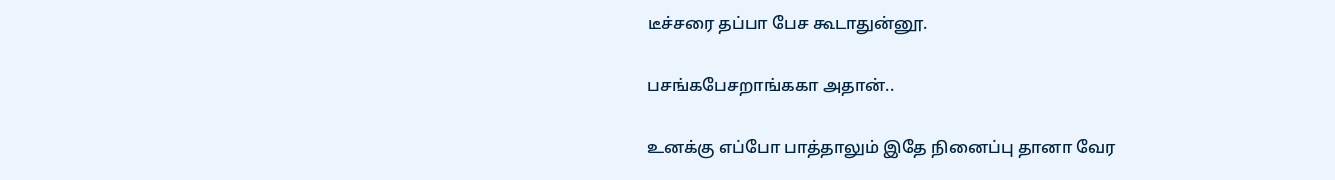டீச்சரை தப்பா பேச கூடாதுன்னூ.

பசங்கபேசறாங்ககா அதான்..

உனக்கு எப்போ பாத்தாலும் இதே நினைப்பு தானா வேர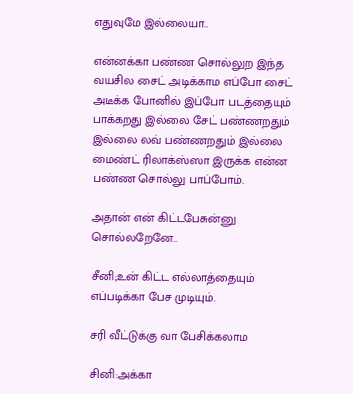எதுவுமே இல்லையா..

என்னக்கா பண்ண சொல்லுற இந்த வயசில சைட் அடிக்காம எப்போ சைட் அடீக்க போனில் இப்போ படத்தையும் பாக்கறது இல்லை சேட் பண்ணறதும் இல்லை லவ் பண்ணறதும் இல்லை மைண்ட் ரிலாக்ஸ்ஸா இருக்க என்ன பண்ண சொல்லு பாப்போம்.

அதான் என் கிட்டபேசுன்னு சொல்லறேனே..

சீனி;உன் கிட்ட எல்லாத்தையும் எப்படிக்கா பேச முடியும்.

சரி வீட்டுக்கு வா பேசிக்கலாம

சினி:அக்கா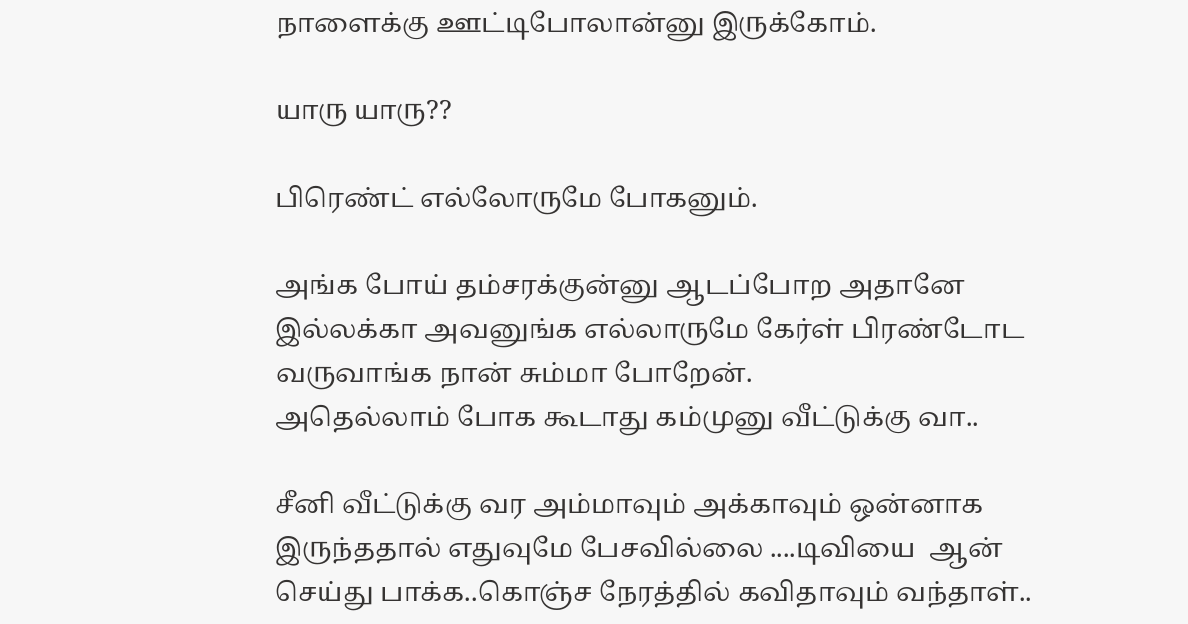நாளைக்கு ஊட்டிபோலான்னு இருக்கோம்.

யாரு யாரு??

பிரெண்ட் எல்லோருமே போகனும்.

அங்க போய் தம்சரக்குன்னு ஆடப்போற அதானே
இல்லக்கா அவனுங்க எல்லாருமே கேர்ள் பிரண்டோட வருவாங்க நான் சும்மா போறேன்.
அதெல்லாம் போக கூடாது கம்முனு வீட்டுக்கு வா..

சீனி வீட்டுக்கு வர அம்மாவும் அக்காவும் ஒன்னாக இருந்ததால் எதுவுமே பேசவில்லை ....டிவியை  ஆன் செய்து பாக்க..கொஞ்ச நேரத்தில் கவிதாவும் வந்தாள்..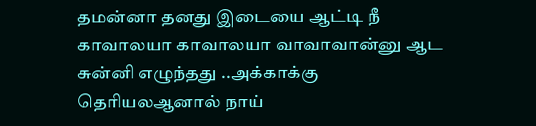தமன்னா தனது இடையை ஆட்டி நீ காவாலயா காவாலயா வாவாவான்னு ஆட சுன்னி எழுந்தது ..அக்காக்கு தெரியலஆனால் நாய்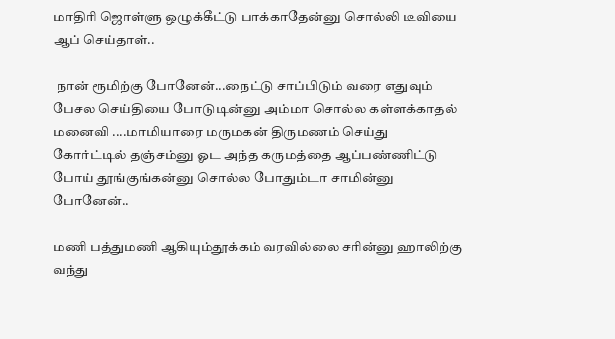மாதிரி ஜொள்ளு ஒழுக்கீட்டு பாக்காதேன்னு சொல்லி டீவியை ஆப் செய்தாள்..

 நான் ரூமிற்கு போனேன்...நைட்டு சாப்பிடும் வரை எதுவும் பேசல செய்தியை போடுடின்னு அம்மா சொல்ல கள்ளக்காதல்  மனைவி ....மாமியாரை மருமகன் திருமணம் செய்து கோர்ட்டில் தஞ்சம்னு ஓட அந்த கருமத்தை ஆப்பண்ணிட்டு போய் தூங்குங்கன்னு சொல்ல போதும்டா சாமின்னு போனேன்..

மணி பத்துமணி ஆகியும்தூக்கம் வரவில்லை சரின்னு ஹாலிற்கு வந்து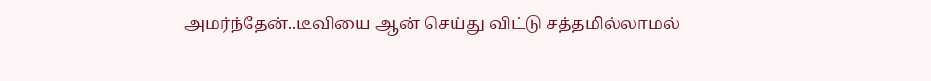அமர்ந்தேன்..டீவியை ஆன் செய்து விட்டு சத்தமில்லாமல்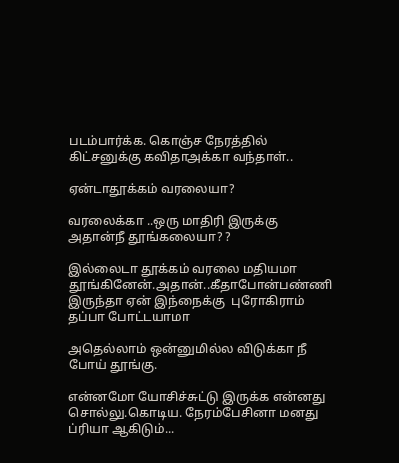படம்பார்க்க. கொஞ்ச நேரத்தில் கிட்சனுக்கு கவிதாஅக்கா வந்தாள்..

ஏன்டாதூக்கம் வரலையா?

வரலைக்கா ..ஒரு மாதிரி இருக்கு அதான்நீ தூங்கலையா? ?

இல்லைடா தூக்கம் வரலை மதியமா தூங்கினேன்.அதான்..கீதாபோன்பண்ணி இருந்தா ஏன் இந்நைக்கு  புரோகிராம் தப்பா போட்டயாமா

அதெல்லாம் ஒன்னுமில்ல விடுக்கா நீ போய் தூங்கு.

என்னமோ யோசிச்சுட்டு இருக்க என்னது சொல்லு.கொடிய. நேரம்பேசினா மனது ப்ரியா ஆகிடும்...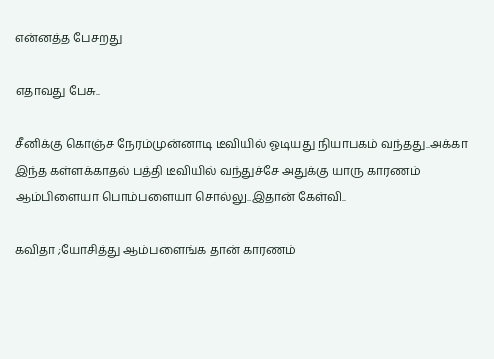என்னத்த பேசறது

எதாவது பேசு..

சீனிக்கு கொஞ்ச நேரம்முன்னாடி டீவியில் ஓடியது நியாபகம் வந்தது..அக்கா இந்த கள்ளக்காதல் பத்தி டீவியில் வந்துச்சே அதுக்கு யாரு காரணம் ஆம்பிளையா பொம்பளையா சொல்லு..இதான் கேள்வி..

கவிதா ;யோசித்து ஆம்பளைங்க தான் காரணம்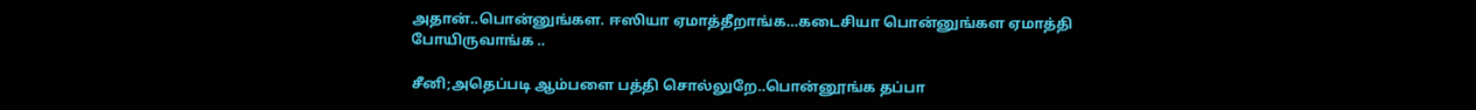அதான்..பொன்னுங்கள. ஈஸியா ஏமாத்தீறாங்க...கடைசியா பொன்னுங்கள ஏமாத்தி போயிருவாங்க ..

சீனி;அதெப்படி ஆம்பளை பத்தி சொல்லுறே..பொன்னூங்க தப்பா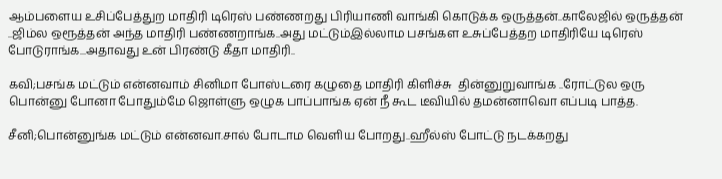ஆம்பளைய உசிப்பேத்துற மாதிரி டிரெஸ் பண்ணறது பிரியாணி வாங்கி கொடுக்க ஒருத்தன்..காலேஜில் ஒருத்தன் ..ஜிம்ல ஒரூத்தன் அந்த மாதிரி பண்ணறாங்க..அது மட்டும்இல்லாம பசங்கள உசுப்பேத்தற மாதிரியே டிரெஸ் போடுராங்க...அதாவது உன் பிரண்டு கீதா மாதிரி..

கவி;பசங்க மட்டும் என்னவாம் சினிமா போஸ்டரை கழுதை மாதிரி கிளிச்சு  தின்னுறுவாங்க ..ரோட்டுல ஒரு பொன்னு போனா போதும்மே ஜொள்ளு ஒழுக பாப்பாங்க ஏன் நீ கூட டீவியில் தமன்னாவொ எப்படி பாத்த.

சீனி;பொன்னுங்க மட்டும் என்னவா.சால் போடாம வெளிய போறது..ஹீல்ஸ் போட்டு நடக்கறது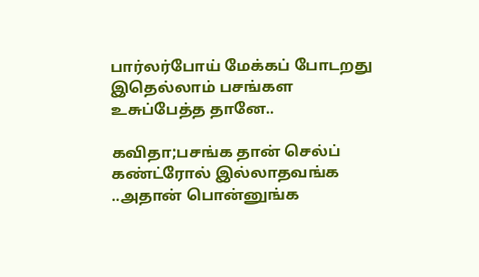பார்லர்போய் மேக்கப் போடறது  இதெல்லாம் பசங்கள உசுப்பேத்த தானே..

கவிதா;பசங்க தான் செல்ப் கண்ட்ரோல் இல்லாதவங்க ..அதான் பொன்னுங்க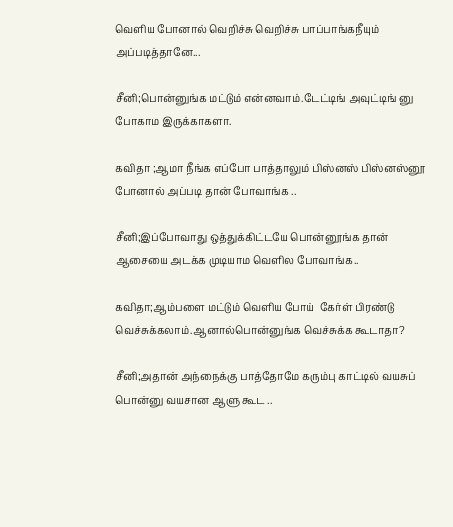வெளிய போனால் வெறிச்சு வெறிச்சு பாப்பாங்கநீயும் அப்படித்தானே...

சீனி;பொன்னுங்க மட்டும் என்னவாம்.டேட்டிங் அவுட்டிங் னு போகாம இருக்காகளா.

கவிதா ;ஆமா நீங்க எப்போ பாத்தாலும் பிஸ்னஸ் பிஸ்னஸ்னூ போனால் அப்படி தான் போவாங்க ..

சீனி;இப்போவாது ஒத்துக்கிட்டயே பொன்னூங்க தான் ஆசையை அடக்க முடியாம வெளில போவாங்க..

கவிதா;ஆம்பளை மட்டும் வெளிய போய்  கேர்ள் பிரண்டு வெச்சுக்கலாம்.ஆனால்பொன்னுங்க வெச்சுக்க கூடாதா?

சீனி;அதான் அந்நைக்கு பாத்தோமே கரும்பு காட்டில் வயசுப் பொன்னு வயசான ஆளு கூட ..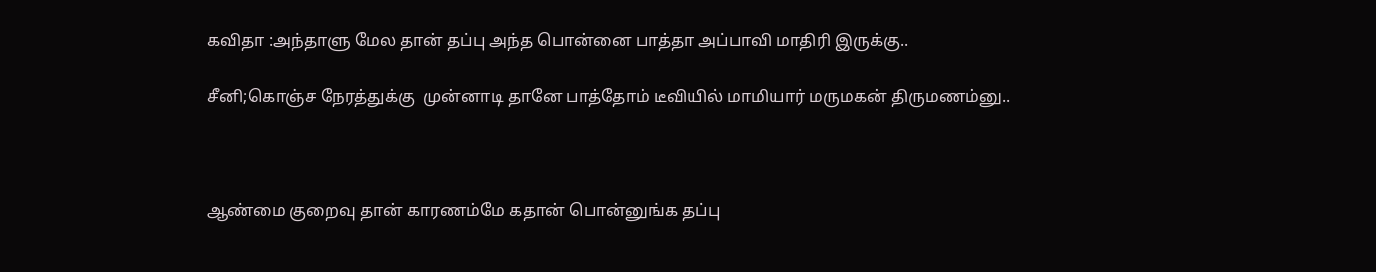கவிதா :அந்தாளு மேல தான் தப்பு அந்த பொன்னை பாத்தா அப்பாவி மாதிரி இருக்கு..

சீனி;கொஞ்ச நேரத்துக்கு  முன்னாடி தானே பாத்தோம் டீவியில் மாமியார் மருமகன் திருமணம்னு..



ஆண்மை குறைவு தான் காரணம்மே கதான் பொன்னுங்க தப்பு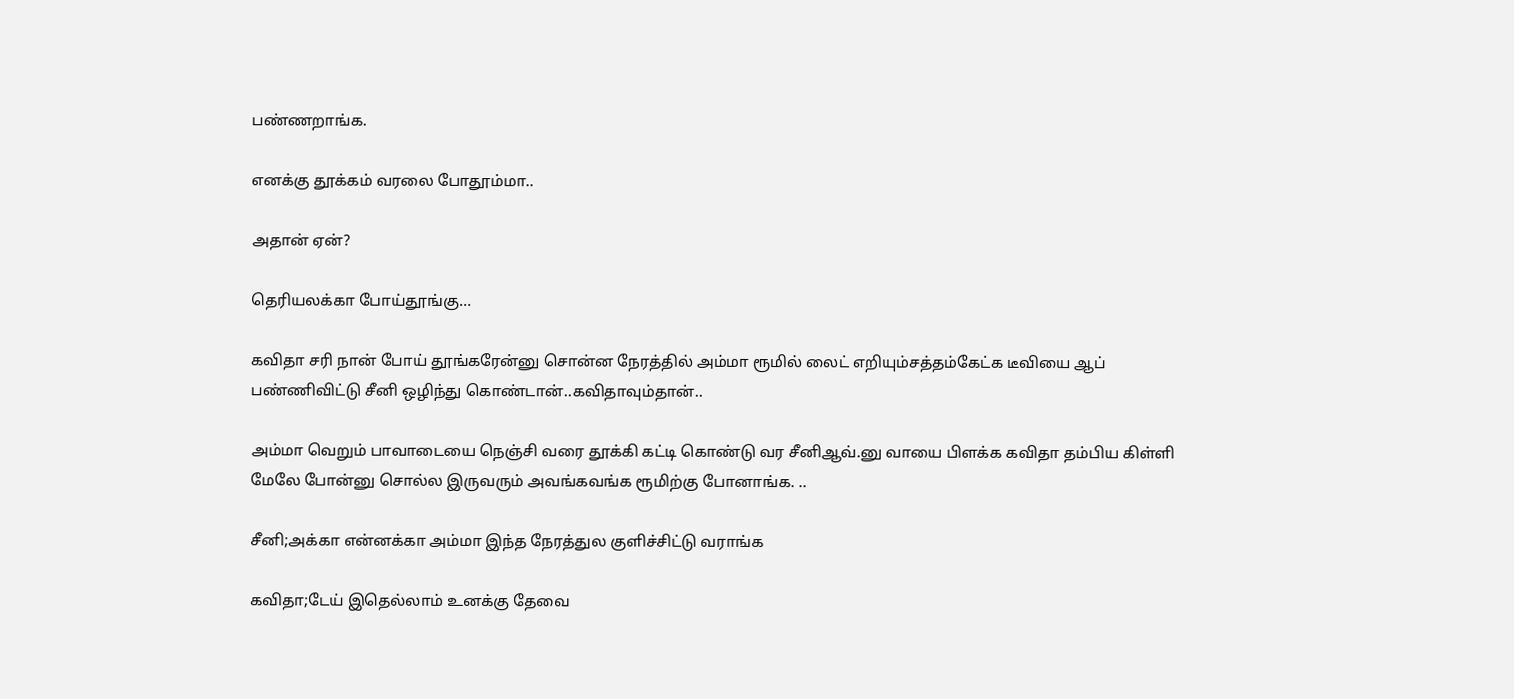பண்ணறாங்க.

எனக்கு தூக்கம் வரலை போதூம்மா..

அதான் ஏன்?

தெரியலக்கா போய்தூங்கு...

கவிதா சரி நான் போய் தூங்கரேன்னு சொன்ன நேரத்தில் அம்மா ரூமில் லைட் எறியும்சத்தம்கேட்க டீவியை ஆப் பண்ணிவிட்டு சீனி ஒழிந்து கொண்டான்..கவிதாவும்தான்..

அம்மா வெறும் பாவாடையை நெஞ்சி வரை தூக்கி கட்டி கொண்டு வர சீனிஆவ்.னு வாயை பிளக்க கவிதா தம்பிய கிள்ளி மேலே போன்னு சொல்ல இருவரும் அவங்கவங்க ரூமிற்கு போனாங்க. ..

சீனி;அக்கா என்னக்கா அம்மா இந்த நேரத்துல குளிச்சிட்டு வராங்க

கவிதா;டேய் இதெல்லாம் உனக்கு தேவை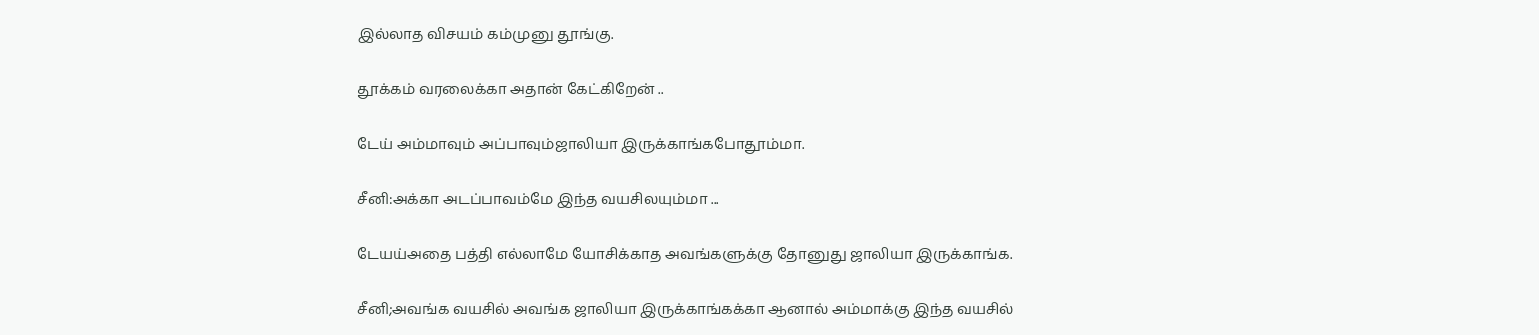இல்லாத விசயம் கம்முனு தூங்கு.

தூக்கம் வரலைக்கா அதான் கேட்கிறேன் ..

டேய் அம்மாவும் அப்பாவும்ஜாலியா இருக்காங்கபோதூம்மா.

சீனி:அக்கா அடப்பாவம்மே இந்த வயசிலயும்மா ...

டேயய்அதை பத்தி எல்லாமே யோசிக்காத அவங்களுக்கு தோனுது ஜாலியா இருக்காங்க.

சீனி;அவங்க வயசில் அவங்க ஜாலியா இருக்காங்கக்கா ஆனால் அம்மாக்கு இந்த வயசில்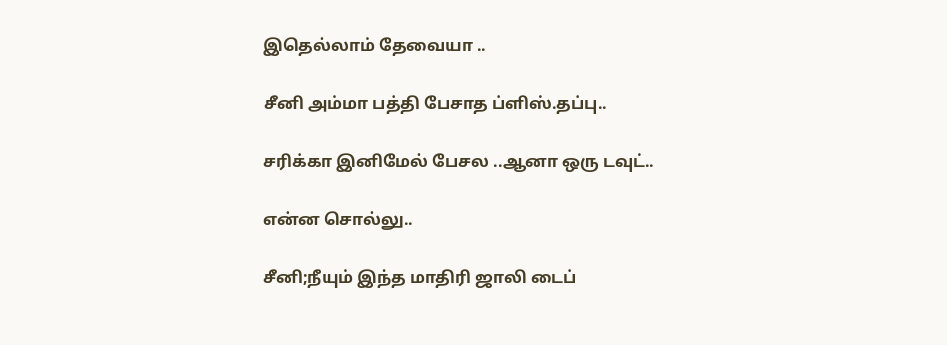இதெல்லாம் தேவையா ..

சீனி அம்மா பத்தி பேசாத ப்ளிஸ்.தப்பு..

சரிக்கா இனிமேல் பேசல ..ஆனா ஒரு டவுட்..

என்ன சொல்லு..

சீனி;நீயும் இந்த மாதிரி ஜாலி டைப்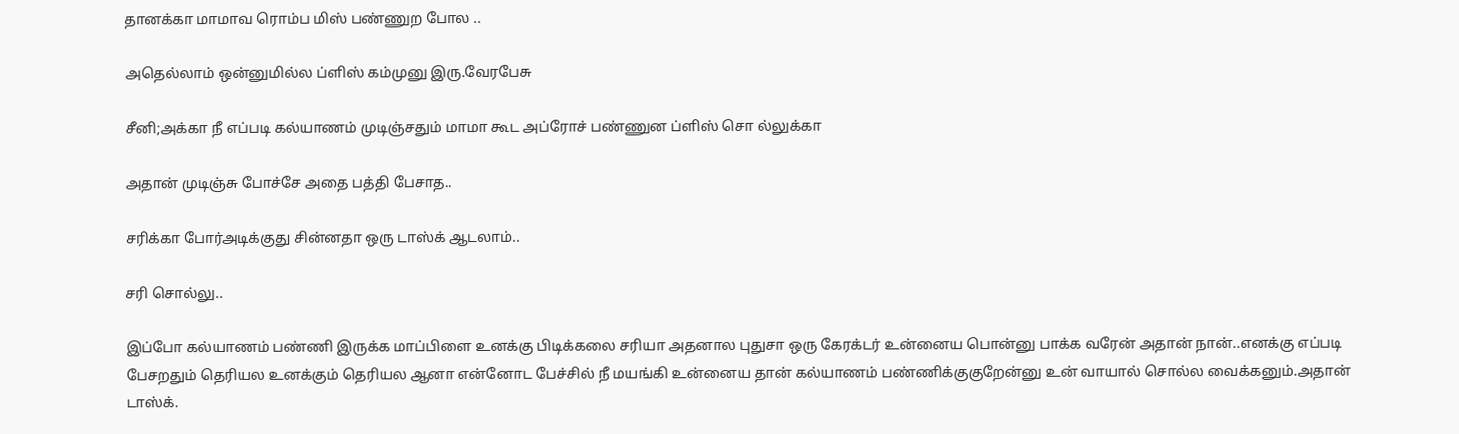தானக்கா மாமாவ ரொம்ப மிஸ் பண்ணுற போல ..

அதெல்லாம் ஒன்னுமில்ல ப்ளிஸ் கம்முனு இரு.வேரபேசு

சீனி;அக்கா நீ எப்படி கல்யாணம் முடிஞ்சதும் மாமா கூட அப்ரோச் பண்ணுன ப்ளிஸ் சொ ல்லுக்கா

அதான் முடிஞ்சு போச்சே அதை பத்தி பேசாத..

சரிக்கா போர்அடிக்குது சின்னதா ஒரு டாஸ்க் ஆடலாம்..

சரி சொல்லு..

இப்போ கல்யாணம் பண்ணி இருக்க மாப்பிளை உனக்கு பிடிக்கலை சரியா அதனால புதுசா ஒரு கேரக்டர் உன்னைய பொன்னு பாக்க வரேன் அதான் நான்..எனக்கு எப்படி பேசறதும் தெரியல உனக்கும் தெரியல ஆனா என்னோட பேச்சில் நீ மயங்கி உன்னைய தான் கல்யாணம் பண்ணிக்குகுறேன்னு உன் வாயால் சொல்ல வைக்கனும்.அதான் டாஸ்க்.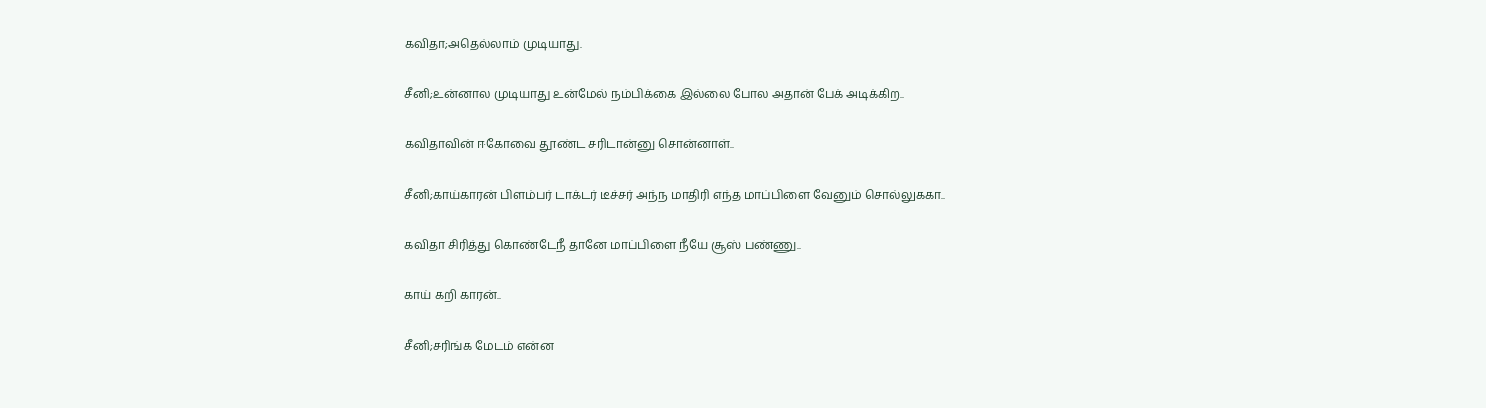கவிதா;அதெல்லாம் முடியாது.

சீனி;உன்னால முடியாது உன்மேல் நம்பிக்கை இல்லை போல அதான் பேக் அடிக்கிற..

கவிதாவின் ஈகோவை தூண்ட சரிடான்னு சொன்னாள்..

சீனி;காய்காரன் பிளம்பர் டாக்டர் டீச்சர் அந்ந மாதிரி எந்த மாப்பிளை வேனும் சொல்லுககா..

கவிதா சிரித்து கொண்டேநீ தானே மாப்பிளை நீயே சூஸ் பண்ணு..

காய் கறி காரன்..

சீனி;சரிங்க மேடம் என்ன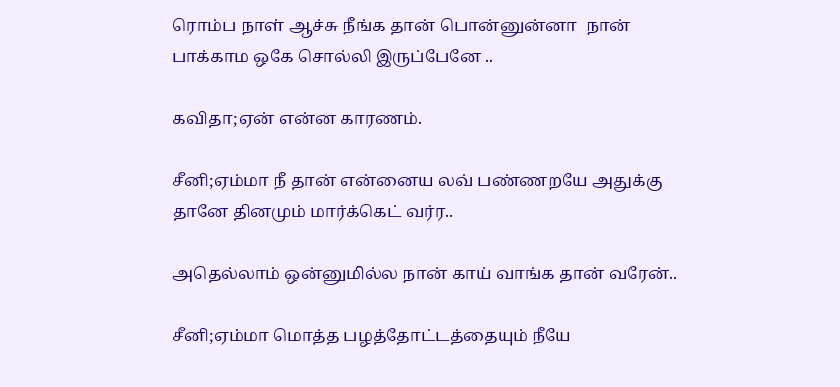ரொம்ப நாள் ஆச்சு நீங்க தான் பொன்னுன்னா  நான் பாக்காம ஒகே சொல்லி இருப்பேனே ..

கவிதா;ஏன் என்ன காரணம்.

சீனி;ஏம்மா நீ தான் என்னைய லவ் பண்ணறயே அதுக்கு தானே தினமும் மார்க்கெட் வர்ர..

அதெல்லாம் ஒன்னுமில்ல நான் காய் வாங்க தான் வரேன்..

சீனி;ஏம்மா மொத்த பழத்தோட்டத்தையும் நீயே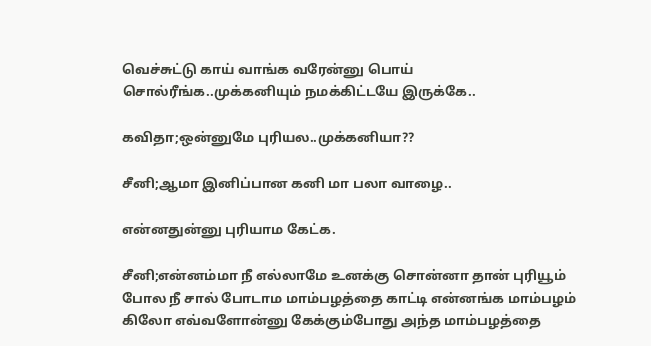வெச்சுட்டு காய் வாங்க வரேன்னு பொய் சொல்ரீங்க..முக்கனியும் நமக்கிட்டயே இருக்கே..

கவிதா;ஒன்னுமே புரியல..முக்கனியா??

சீனி;ஆமா இனிப்பான கனி மா பலா வாழை..

என்னதுன்னு புரியாம கேட்க.

சீனி;என்னம்மா நீ எல்லாமே உனக்கு சொன்னா தான் புரியூம் போல நீ சால் போடாம மாம்பழத்தை காட்டி என்னங்க மாம்பழம் கிலோ எவ்வளோன்னு கேக்கும்போது அந்த மாம்பழத்தை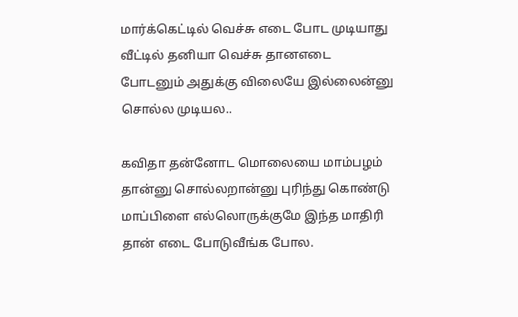மார்க்கெட்டில் வெச்சு எடை போட முடியாது வீட்டில் தனியா வெச்சு தானஎடை போடனும் அதுக்கு விலையே இல்லைன்னு சொல்ல முடியல..

கவிதா தன்னோட மொலையை மாம்பழம் தான்னு சொல்லறான்னு புரிந்து கொண்டு மாப்பிளை எல்லொருக்குமே இந்த மாதிரி தான் எடை போடுவீங்க போல.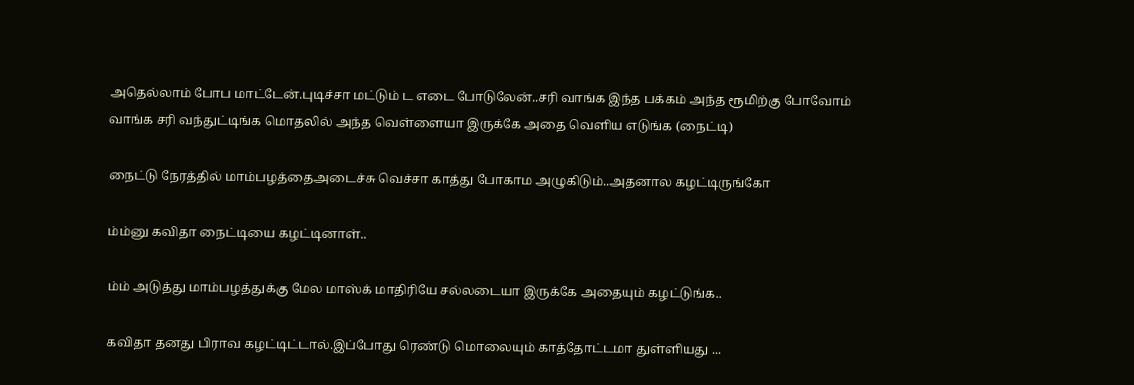அதெல்லாம் போப மாட்டேன்.புடிச்சா மட்டும் ட எடை போடுலேன்..சரி வாங்க இந்த பக்கம் அந்த ரூமிற்கு போவோம் வாங்க சரி வந்துட்டிங்க மொதலில் அந்த வெள்ளையா இருக்கே அதை வெளிய எடுங்க (நைட்டி)

நைட்டு நேரத்தில் மாம்பழத்தைஅடைச்சு வெச்சா காத்து போகாம அழுகிடும்..அதனால கழட்டிருங்கோ

ம்ம்னு கவிதா நைட்டியை கழட்டினாள்..

ம்ம் அடுத்து மாம்பழத்துக்கு மேல மாஸ்க் மாதிரியே சல்லடையா இருக்கே அதையும் கழட்டுங்க..

கவிதா தனது பிராவ கழட்டிட்டால்.இப்போது ரெண்டு மொலையும் காத்தோட்டமா துள்ளியது ...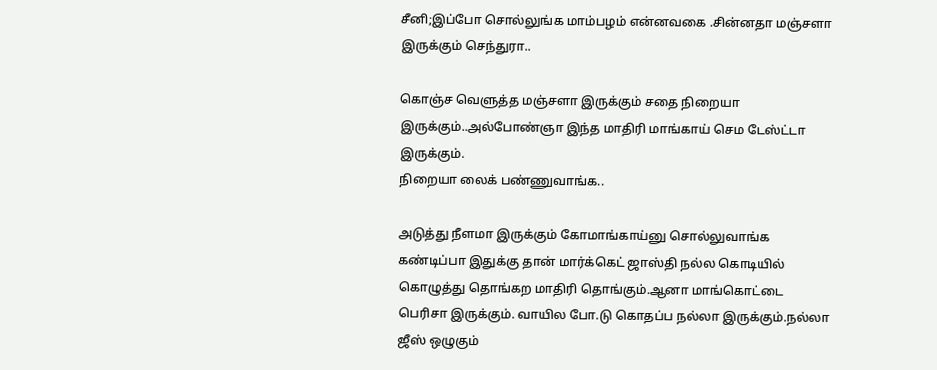சீனி;இப்போ சொல்லுங்க மாம்பழம் என்னவகை .சின்னதா மஞ்சளா இருக்கும் செந்துரா..

கொஞ்ச வெளுத்த மஞ்சளா இருக்கும் சதை நிறையா இருக்கும்..அல்போண்ஞா இந்த மாதிரி மாங்காய் செம டேஸ்ட்டா இருக்கும்.
நிறையா லைக் பண்ணுவாங்க..

அடுத்து நீளமா இருக்கும் கோமாங்காய்னு சொல்லுவாங்க கண்டிப்பா இதுக்கு தான் மார்க்கெட் ஜாஸ்தி நல்ல கொடியில் கொழுத்து தொங்கற மாதிரி தொங்கும்.ஆனா மாங்கொட்டை பெரிசா இருக்கும். வாயில போ.டு கொதப்ப நல்லா இருக்கும்.நல்லா ஜீஸ் ஒழுகும்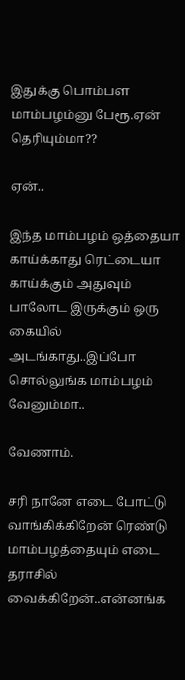இதுக்கு பொம்பள மாம்பழம்னு பேரூ.ஏன் தெரியும்மா??

ஏன்..

இந்த மாம்பழம் ஒத்தையா காய்க்காது ரெட்டையா காய்க்கும் அதுவும் பாலோட இருக்கும் ஒரு கையில் அடங்காது..இப்போ சொல்லுங்க மாம்பழம் வேனும்மா..

வேணாம்.

சரி நானே எடை போட்டு வாங்கிக்கிறேன் ரெண்டு மாம்பழத்தையும் எடை தராசில் வைக்கிறேன்..என்னங்க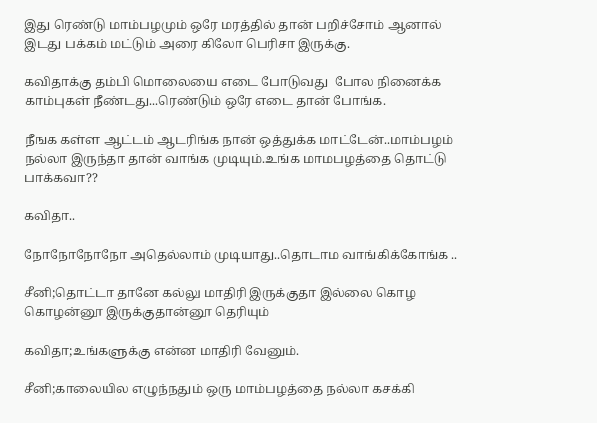இது ரெண்டு மாம்பழமும் ஒரே மரத்தில் தான் பறிச்சோம் ஆனால் இடது பக்கம் மட்டும் அரை கிலோ பெரிசா இருக்கு.

கவிதாக்கு தம்பி மொலையை எடை போடுவது  போல நினைக்க காம்புகள் நீண்டது...ரெண்டும் ஒரே எடை தான் போங்க.

நீஙக கள்ள ஆட்டம் ஆடரிங்க நான் ஒத்துக்க மாட்டேன்..மாம்பழம் நல்லா இருந்தா தான் வாங்க முடியும்.உங்க மாமபழத்தை தொட்டு பாக்கவா??

கவிதா..

நோநோநோநோ அதெல்லாம் முடியாது..தொடாம வாங்கிக்கோங்க ..

சீனி;தொட்டா தானே கல்லு மாதிரி இருக்குதா இல்லை கொழ கொழன்னூ இருக்குதான்னூ தெரியும்

கவிதா;உங்களுக்கு என்ன மாதிரி வேனும்.

சீனி;காலையில எழுந்நதும் ஒரு மாம்பழத்தை நல்லா கசக்கி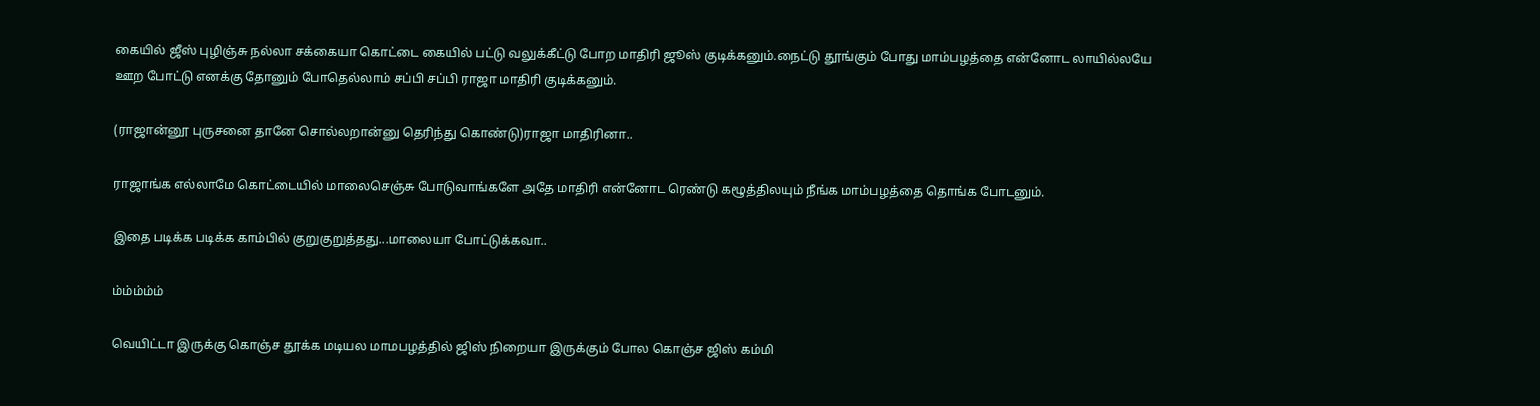கையில் ஜீஸ் புழிஞ்சு நல்லா சக்கையா கொட்டை கையில் பட்டு வலுக்கீட்டு போற மாதிரி ஜூஸ் குடிக்கனும்.நைட்டு தூங்கும் போது மாம்பழத்தை என்னோட லாயில்லயே ஊற போட்டு எனக்கு தோனும் போதெல்லாம் சப்பி சப்பி ராஜா மாதிரி குடிக்கனும்.

(ராஜான்னூ புருசனை தானே சொல்லறான்னு தெரிந்து கொண்டு)ராஜா மாதிரினா..

ராஜாங்க எல்லாமே கொட்டையில் மாலைசெஞ்சு போடுவாங்களே அதே மாதிரி என்னோட ரெண்டு கழூத்திலயும் நீங்க மாம்பழத்தை தொங்க போடனும்.

இதை படிக்க படிக்க காம்பில் குறுகுறுத்தது...மாலையா போட்டுக்கவா..

ம்ம்ம்ம்ம்

வெயிட்டா இருக்கு கொஞ்ச தூக்க மடியல மாமபழத்தில் ஜிஸ் நிறையா இருக்கும் போல கொஞ்ச ஜிஸ் கம்மி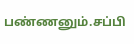பண்ணனும்.சப்பி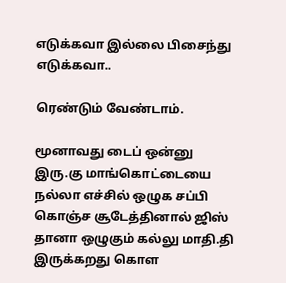எடுக்கவா இல்லை பிசைந்து  எடுக்கவா..

ரெண்டும் வேண்டாம்.

மூனாவது டைப் ஒன்னு இரு.கு மாங்கொட்டையை நல்லா எச்சில் ஒழுக சப்பி கொஞ்ச சூடேத்தினால் ஜிஸ் தானா ஒழுகும் கல்லு மாதி.தி இருக்கறது கொள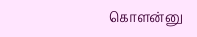கொளன்னு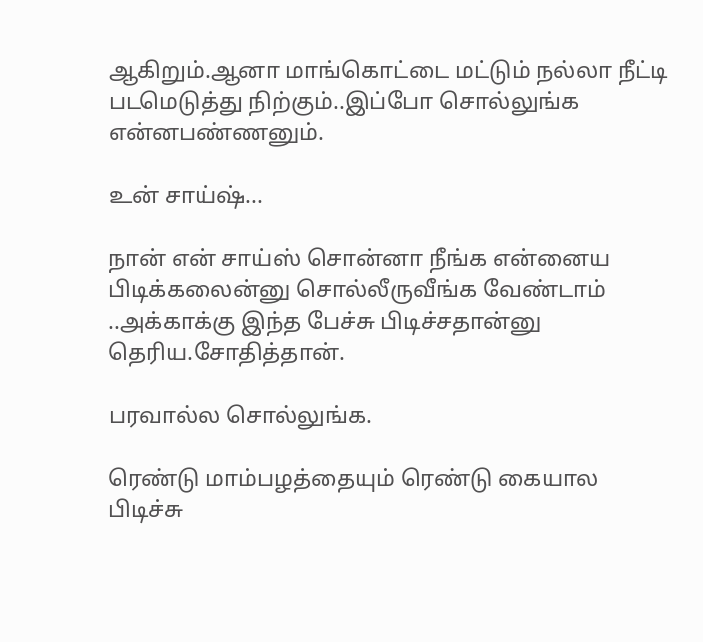ஆகிறும்.ஆனா மாங்கொட்டை மட்டும் நல்லா நீட்டி படமெடுத்து நிற்கும்..இப்போ சொல்லுங்க என்னபண்ணனும்.

உன் சாய்ஷ்...

நான் என் சாய்ஸ் சொன்னா நீங்க என்னைய பிடிக்கலைன்னு சொல்லீருவீங்க வேண்டாம் ..அக்காக்கு இந்த பேச்சு பிடிச்சதான்னு தெரிய.சோதித்தான்.

பரவால்ல சொல்லுங்க.

ரெண்டு மாம்பழத்தையும் ரெண்டு கையால பிடிச்சு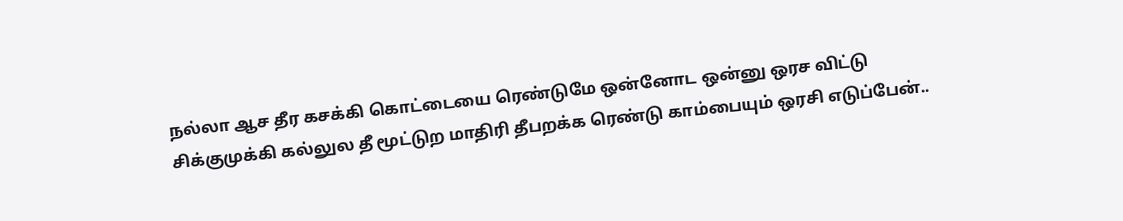நல்லா ஆச தீர கசக்கி கொட்டையை ரெண்டுமே ஒன்னோட ஒன்னு ஒரச விட்டு சிக்குமுக்கி கல்லுல தீ மூட்டுற மாதிரி தீபறக்க ரெண்டு காம்பையும் ஒரசி எடுப்பேன்..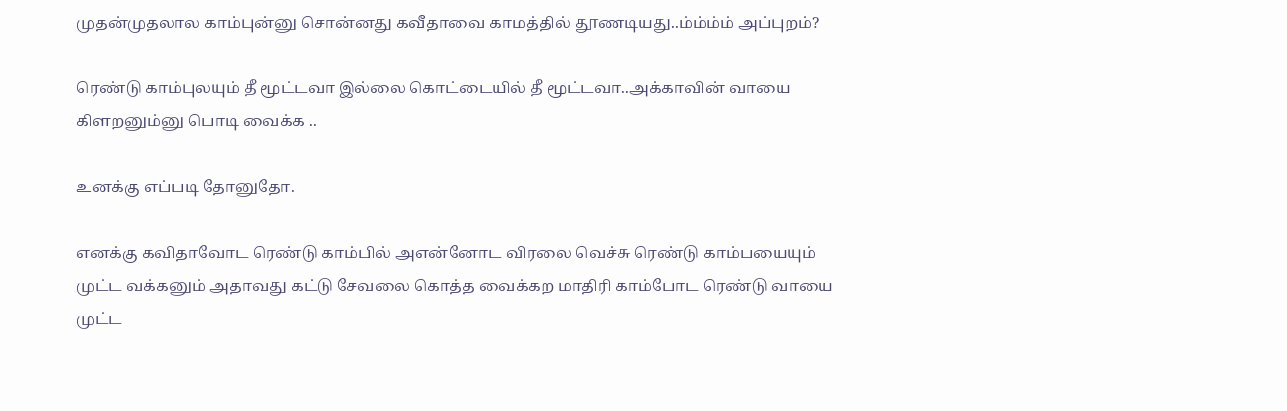முதன்முதலால காம்புன்னு சொன்னது கவீதாவை காமத்தில் தூணடியது..ம்ம்ம்ம் அப்புறம்?

ரெண்டு காம்புலயும் தீ மூட்டவா இல்லை கொட்டையில் தீ மூட்டவா..அக்காவின் வாயை கிளறனும்னு பொடி வைக்க ..

உனக்கு எப்படி தோனுதோ.

எனக்கு கவிதாவோட ரெண்டு காம்பில் அஎன்னோட விரலை வெச்சு ரெண்டு காம்பயையும் முட்ட வக்கனும் அதாவது கட்டு சேவலை கொத்த வைக்கற மாதிரி காம்போட ரெண்டு வாயை முட்ட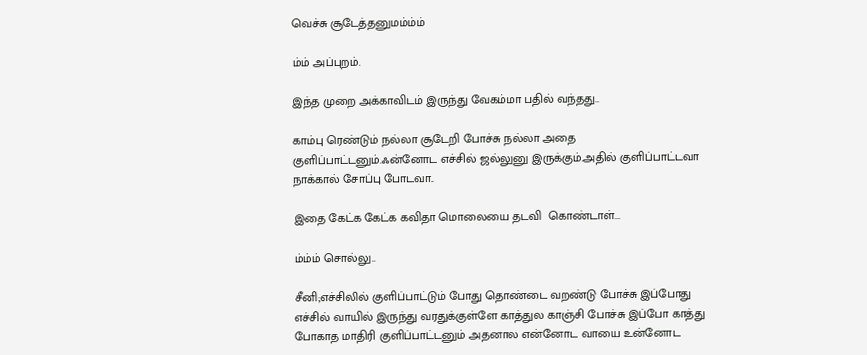வெச்சு சூடேத்தனுமம்ம்ம்

ம்ம் அப்புறம்.

இந்த முறை அக்காவிடம் இருந்து வேகம்மா பதில் வந்தது..

காம்பு ரெண்டும் நல்லா சூடேறி போச்சு நல்லா அதை  குளிப்பாட்டனும்.ஃன்னோட எச்சில் ஜல்லுனு இருக்கும்.அதில் குளிப்பாட்டவா நாக்கால் சோப்பு போடவா..

இதை கேட்க கேட்க கவிதா மொலையை தடவி  கொண்டாள்...

ம்ம்ம் சொல்லு..

சீனி;எச்சிலில் குளிப்பாட்டும் போது தொண்டை வறண்டு போச்சு இப்போது எச்சில் வாயில் இருந்து வரதுக்குள்ளே காத்துல காஞ்சி போச்சு இப்போ காத்து போகாத மாதிரி குளிப்பாட்டனும் அதனால என்னோட வாயை உன்னோட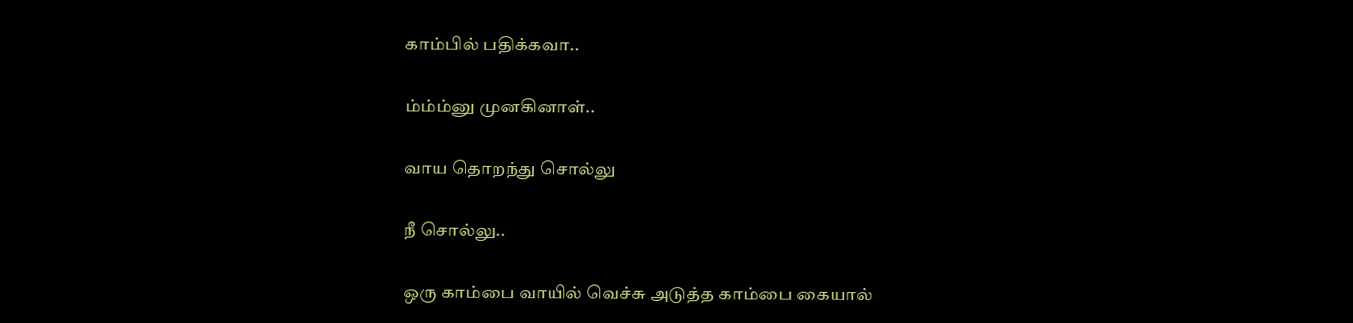காம்பில் பதிக்கவா..

ம்ம்ம்னு முனகினாள்..

வாய தொறந்து சொல்லு

நீ சொல்லு..

ஒரு காம்பை வாயில் வெச்சு அடுத்த காம்பை கையால்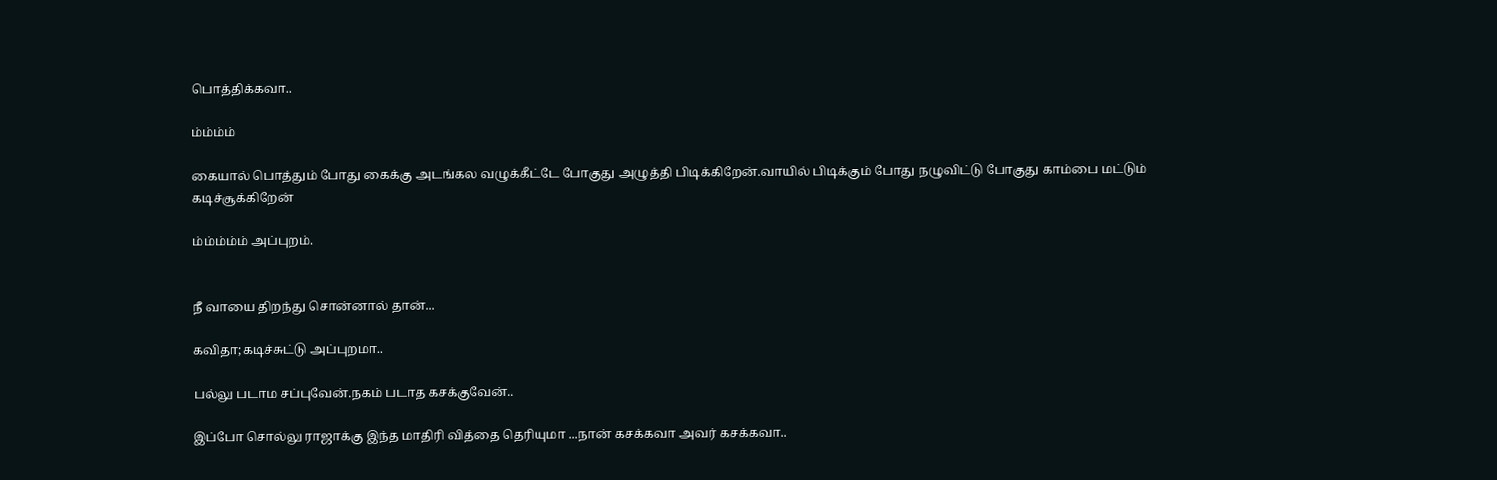பொத்திக்கவா..

ம்ம்ம்ம்

கையால் பொத்தும் போது கைக்கு அடங்கல வழுக்கீட்டே போகுது அழுத்தி பிடிக்கிறேன்.வாயில் பிடிக்கும் போது நழுவிட்டு போகுது காம்பை மட்டும் கடிச்சூக்கிறேன்

ம்ம்ம்ம்ம் அப்புறம்.


நீ வாயை திறந்து சொன்னால் தான்...

கவிதா;கடிச்சுட்டு அப்புறமா..

பல்லு படாம சப்புவேன்.நகம் படாத கசக்குவேன்..

இப்போ சொல்லு ராஜாக்கு இந்த மாதிரி வித்தை தெரியுமா ...நான் கசக்கவா அவர் கசக்கவா..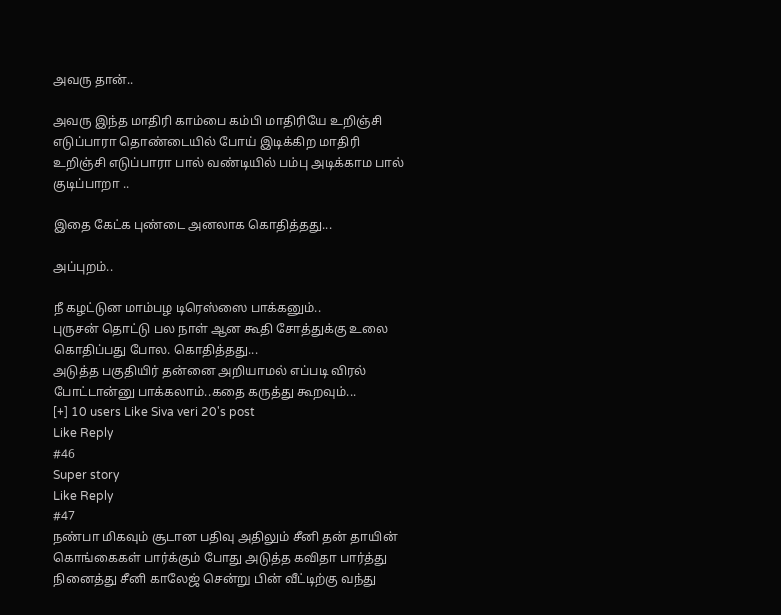அவரு தான்..

அவரு இந்த மாதிரி காம்பை கம்பி மாதிரியே உறிஞ்சி எடுப்பாரா தொண்டையில் போய் இடிக்கிற மாதிரி உறிஞ்சி எடுப்பாரா பால் வண்டியில் பம்பு அடிக்காம பால் குடிப்பாறா ..

இதை கேட்க புண்டை அனலாக கொதித்தது...

அப்புறம்..

நீ கழட்டுன மாம்பழ டிரெஸ்ஸை பாக்கனும்..
புருசன் தொட்டு பல நாள் ஆன கூதி சோத்துக்கு உலை கொதிப்பது போல. கொதித்தது...
அடுத்த பகுதியிர் தன்னை அறியாமல் எப்படி விரல் போட்டான்னு பாக்கலாம்..கதை கருத்து கூறவும்...
[+] 10 users Like Siva veri 20's post
Like Reply
#46
Super story
Like Reply
#47
நண்பா மிகவும் சூடான பதிவு அதிலும் சீனி தன் தாயின் கொங்கைகள் பார்க்கும் போது அடுத்த கவிதா பார்த்து நினைத்து சீனி காலேஜ் சென்று பின் வீட்டிற்கு வந்து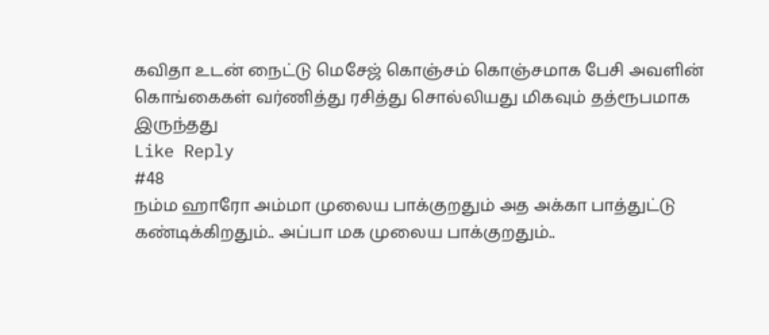கவிதா உடன் நைட்டு மெசேஜ் கொஞ்சம் கொஞ்சமாக பேசி அவளின் கொங்கைகள் வர்ணித்து ரசித்து சொல்லியது மிகவும் தத்ரூபமாக இருந்தது
Like Reply
#48
நம்ம ஹாரோ அம்மா முலைய பாக்குறதும் அத அக்கா பாத்துட்டு கண்டிக்கிறதும்.. அப்பா மக முலைய பாக்குறதும்..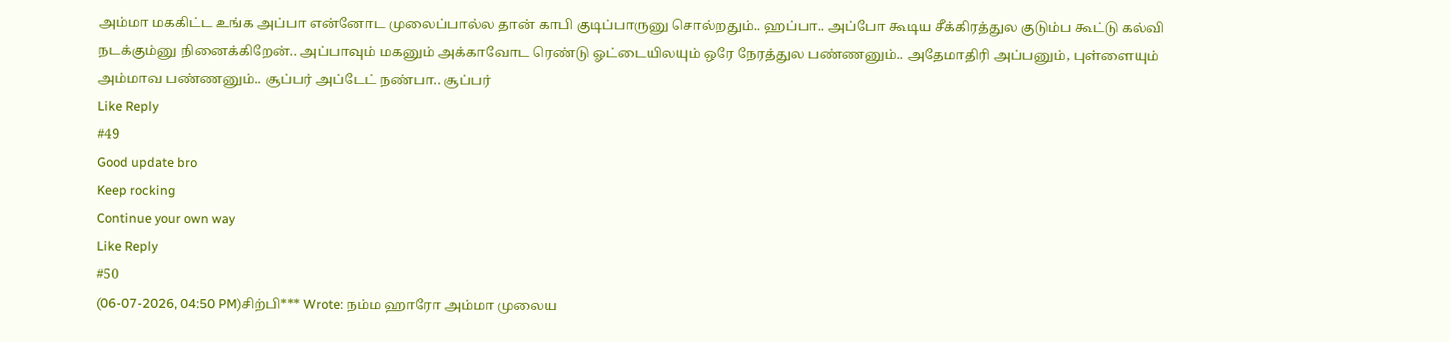அம்மா மககிட்ட உங்க அப்பா என்னோட முலைப்பால்ல தான் காபி குடிப்பாருனு சொல்றதும்.. ஹப்பா.. அப்போ கூடிய சீக்கிரத்துல குடும்ப கூட்டு கல்வி நடக்கும்னு நினைக்கிறேன்.. அப்பாவும் மகனும் அக்காவோட ரெண்டு ஓட்டையிலயும் ஒரே நேரத்துல பண்ணனும்.. அதேமாதிரி அப்பனும், புள்ளையும் அம்மாவ பண்ணனும்.. சூப்பர் அப்டேட் நண்பா.. சூப்பர்
Like Reply
#49
Good update bro
Keep rocking
Continue your own way
Like Reply
#50
(06-07-2026, 04:50 PM)சிற்பி*** Wrote: நம்ம ஹாரோ அம்மா முலைய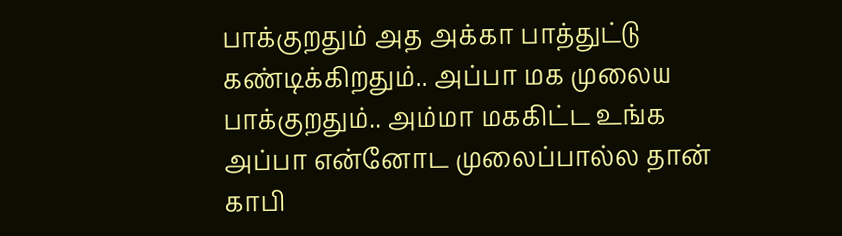பாக்குறதும் அத அக்கா பாத்துட்டு கண்டிக்கிறதும்.. அப்பா மக முலைய பாக்குறதும்.. அம்மா மககிட்ட உங்க அப்பா என்னோட முலைப்பால்ல தான் காபி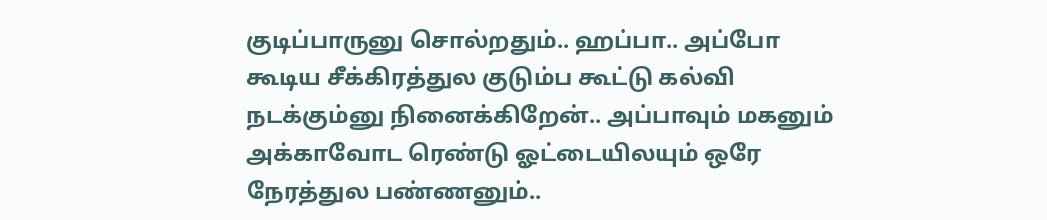குடிப்பாருனு சொல்றதும்.. ஹப்பா.. அப்போ கூடிய சீக்கிரத்துல குடும்ப கூட்டு கல்வி நடக்கும்னு நினைக்கிறேன்.. அப்பாவும் மகனும் அக்காவோட ரெண்டு ஓட்டையிலயும் ஒரே நேரத்துல பண்ணனும்..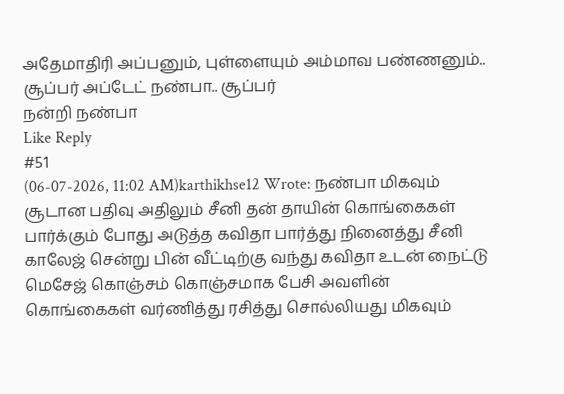அதேமாதிரி அப்பனும், புள்ளையும் அம்மாவ பண்ணனும்.. சூப்பர் அப்டேட் நண்பா.. சூப்பர்
நன்றி நண்பா
Like Reply
#51
(06-07-2026, 11:02 AM)karthikhse12 Wrote: நண்பா மிகவும் சூடான பதிவு அதிலும் சீனி தன் தாயின் கொங்கைகள் பார்க்கும் போது அடுத்த கவிதா பார்த்து நினைத்து சீனி காலேஜ் சென்று பின் வீட்டிற்கு வந்து கவிதா உடன் நைட்டு மெசேஜ் கொஞ்சம் கொஞ்சமாக பேசி அவளின் கொங்கைகள் வர்ணித்து ரசித்து சொல்லியது மிகவும்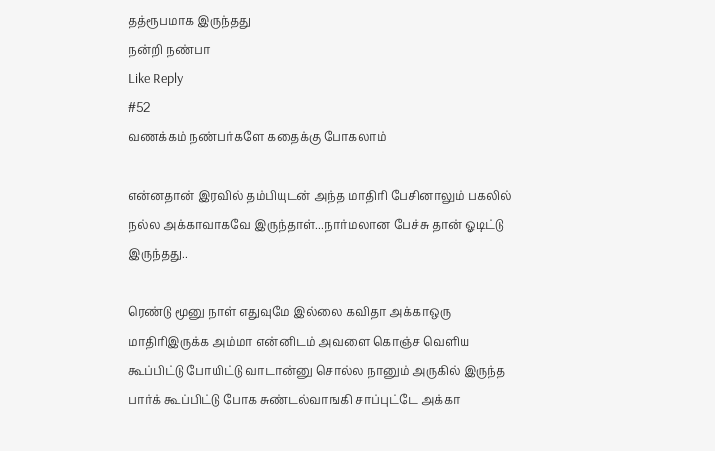தத்ரூபமாக இருந்தது
நன்றி நண்பா
Like Reply
#52
வணக்கம் நண்பர்களே கதைக்கு போகலாம்

என்னதான் இரவில் தம்பியுடன் அந்த மாதிரி பேசினாலும் பகலில் நல்ல அக்காவாகவே இருந்தாள்...நார்மலான பேச்சு தான் ஓடிட்டு இருந்தது..

ரெண்டு மூனு நாள் எதுவுமே இல்லை கவிதா அக்காஒரு மாதிரிஇருக்க அம்மா என்னிடம் அவளை கொஞ்ச வெளிய கூப்பிட்டு போயிட்டு வாடான்னு சொல்ல நானும் அருகில் இருந்த பார்க் கூப்பிட்டு போக சுண்டல்வாஙகி சாப்புட்டே அக்கா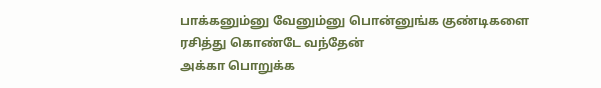பாக்கனும்னு வேனும்னு பொன்னுங்க குண்டிகளை ரசித்து கொண்டே வந்தேன்
அக்கா பொறுக்க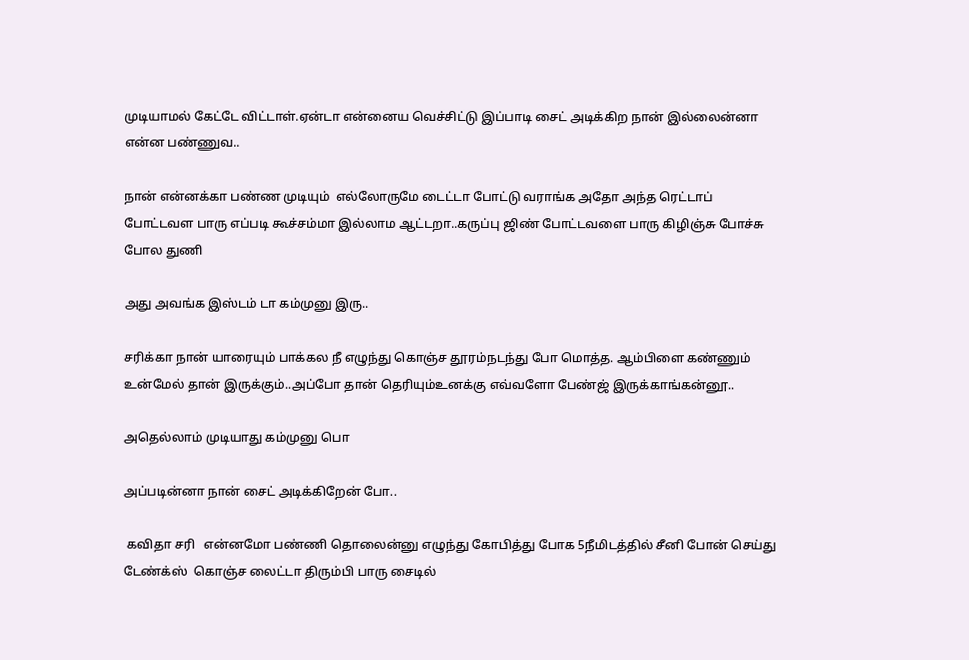முடியாமல் கேட்டே விட்டாள்.ஏன்டா என்னைய வெச்சிட்டு இப்பாடி சைட் அடிக்கிற நான் இல்லைன்னா  என்ன பண்ணுவ..

நான் என்னக்கா பண்ண முடியும்  எல்லோருமே டைட்டா போட்டு வராங்க அதோ அந்த ரெட்டாப் போட்டவள பாரு எப்படி கூச்சம்மா இல்லாம ஆட்டறா..கருப்பு ஜிண் போட்டவளை பாரு கிழிஞ்சு போச்சு போல துணி

அது அவங்க இஸ்டம் டா கம்முனு இரு..

சரிக்கா நான் யாரையும் பாக்கல நீ எழுந்து கொஞ்ச தூரம்நடந்து போ மொத்த. ஆம்பிளை கண்ணும் உன்மேல் தான் இருக்கும்..அப்போ தான் தெரியும்உனக்கு எவ்வளோ பேண்ஜ் இருக்காங்கன்னூ..

அதெல்லாம் முடியாது கம்முனு பொ

அப்படின்னா நான் சைட் அடிக்கிறேன் போ..

 கவிதா சரி   என்னமோ பண்ணி தொலைன்னு எழுந்து கோபித்து போக 5நீமிடத்தில் சீனி போன் செய்து டேண்க்ஸ்  கொஞ்ச லைட்டா திரும்பி பாரு சைடில்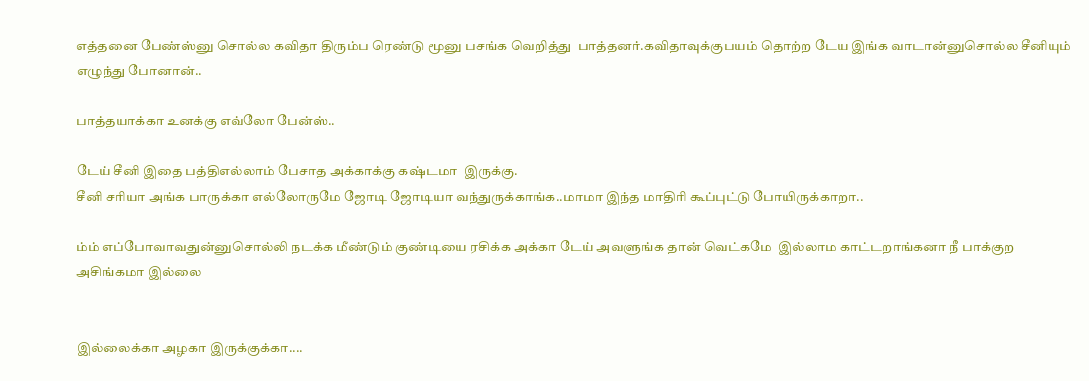எத்தனை பேண்ஸ்னு சொல்ல கவிதா திரும்ப ரெண்டு மூனு பசங்க வெறித்து  பாத்தனர்.கவிதாவுக்குபயம் தொற்ற டேய இங்க வாடான்னுசொல்ல சீனியும் எழுந்து போனான்..

பாத்தயாக்கா உனக்கு எவ்லோ பேன்ஸ்..

டேய் சீனி இதை பத்திஎல்லாம் பேசாத அக்காக்கு கஷ்டமா  இருக்கு.
சீனி சரியா அங்க பாருக்கா எல்லோருமே ஜோடி ஜோடியா வந்துருக்காங்க..மாமா இந்த மாதிரி கூப்புட்டு போயிருக்காறா..

ம்ம் எப்போவாவதுன்னுசொல்லி நடக்க மீண்டும் குண்டியை ரசிக்க அக்கா டேய் அவளுங்க தான் வெட்கமே  இல்லாம காட்டறாங்கனா நீ பாக்குற அசிங்கமா இல்லை


இல்லைக்கா அழகா இருக்குக்கா....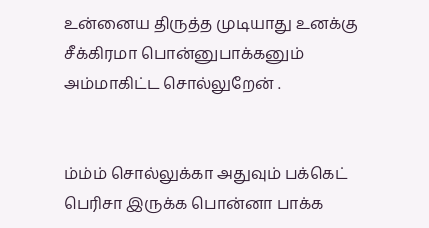உன்னைய திருத்த முடியாது உனக்கு சீக்கிரமா பொன்னுபாக்கனும் அம்மாகிட்ட சொல்லுறேன் .


ம்ம்ம் சொல்லுக்கா அதுவும் பக்கெட் பெரிசா இருக்க பொன்னா பாக்க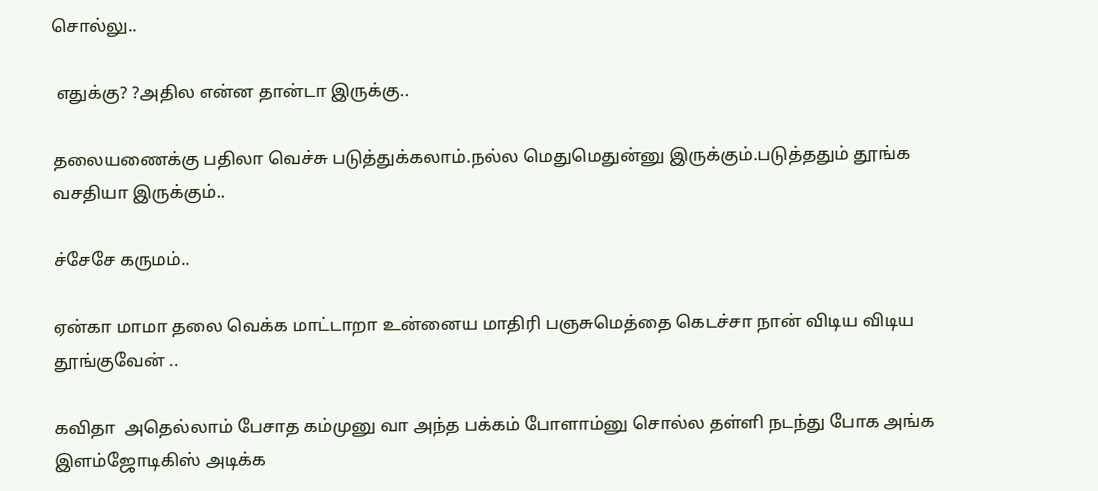சொல்லு..

 எதுக்கு? ?அதில என்ன தான்டா இருக்கு..

தலையணைக்கு பதிலா வெச்சு படுத்துக்கலாம்.நல்ல மெதுமெதுன்னு இருக்கும்.படுத்ததும் தூங்க வசதியா இருக்கும்..

ச்சேசே கருமம்..

ஏன்கா மாமா தலை வெக்க மாட்டாறா உன்னைய மாதிரி பஞசுமெத்தை கெடச்சா நான் விடிய விடிய தூங்குவேன் ..

கவிதா  அதெல்லாம் பேசாத கம்முனு வா அந்த பக்கம் போளாம்னு சொல்ல தள்ளி நடந்து போக அங்க இளம்ஜோடிகிஸ் அடிக்க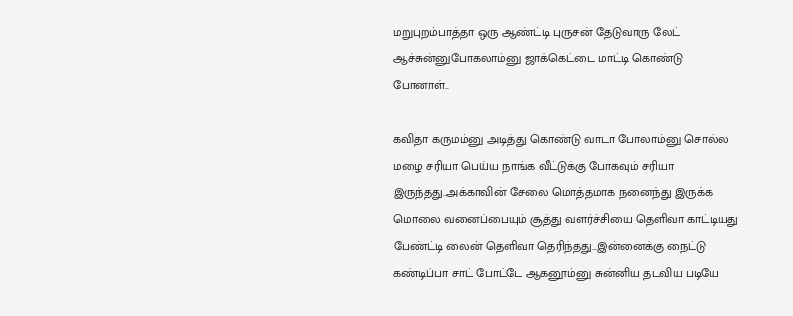மறுபுறம்பாத்தா ஒரு ஆண்ட்டி புருசன் தேடுவாரு லேட் ஆச்சுன்னுபோகலாம்னு ஜாக்கெட்டை மாட்டி கொண்டு போனாள்..

கவிதா கருமம்னு அடித்து கொண்டு வாடா போலாம்னு சொல்ல மழை சரியா பெய்ய நாங்க வீட்டுக்கு போகவும் சரியா இருந்தது..அக்காவின் சேலை மொத்தமாக நனைந்து இருக்க மொலை வனைப்பையும் சூத்து வளர்ச்சியை தெளிவா காட்டியது பேண்ட்டி லைன் தெளிவா தெரிந்தது...இன்னைக்கு நைட்டு கண்டிப்பா சாட் போட்டே ஆகனூம்னு சுன்னிய தடவிய படியே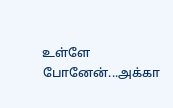உள்ளே போனேன்...அக்கா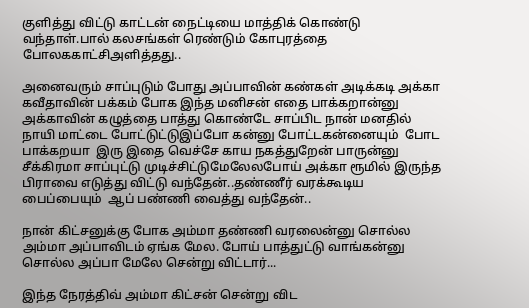குளித்து விட்டு காட்டன் நைட்டியை மாத்திக் கொண்டு வந்தாள்.பால் கலசங்கள் ரெண்டும் கோபுரத்தை போலககாட்சிஅளித்தது..

அனைவரும் சாப்புடும் போது அப்பாவின் கண்கள் அடிக்கடி அக்கா கவீதாவின் பக்கம் போக இந்த மனிசன் எதை பாக்கறான்னு அக்காவின் கழுத்தை பாத்து கொண்டே சாப்பிட நான் மனதில் நாயி மாட்டை போட்டுட்டுஇப்போ கன்னு போட்டகன்னையும்  போட பாக்கறயா  இரு இதை வெச்சே காய நகத்துறேன் பாருன்னு  சீக்கிரமா சாப்புட்டு முடிச்சிட்டுமேலேலபோய் அக்கா ரூமில் இருந்த பிராவை எடுத்து விட்டு வந்தேன்..தண்ணீர் வரக்கூடிய பைப்பையும்  ஆப் பண்ணி வைத்து வந்தேன்..

நான் கிட்சனுக்கு போக அம்மா தண்ணி வரலைன்னு சொல்ல அம்மா அப்பாவிடம் ஏங்க மேல. போய் பாத்துட்டு வாங்கன்னு சொல்ல அப்பா மேலே சென்று விட்டார்...

இந்த நேரத்திவ் அம்மா கிட்சன் சென்று விட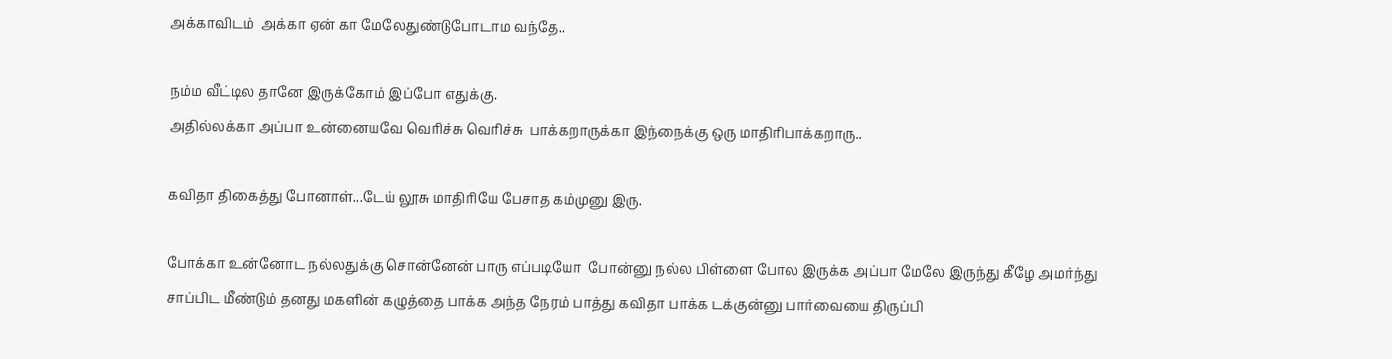அக்காவிடம்  அக்கா ஏன் கா மேலேதுண்டுபோடாம வந்தே..

நம்ம வீட்டில தானே இருக்கோம் இப்போ எதுக்கு.
அதில்லக்கா அப்பா உன்னையவே வெரிச்சு வெரிச்சு  பாக்கறாருக்கா இந்நைக்கு ஒரு மாதிரிபாக்கறாரு..

கவிதா திகைத்து போனாள்...டேய் லூசு மாதிரியே பேசாத கம்முனு இரு.

போக்கா உன்னோட நல்லதுக்கு சொன்னேன் பாரு எப்படியோ  போன்னு நல்ல பிள்ளை போல இருக்க அப்பா மேலே இருந்து கீழே அமர்ந்து  சாப்பிட மீண்டும் தனது மகளின் கழுத்தை பாக்க அந்த நேரம் பாத்து கவிதா பாக்க டக்குன்னு பார்வையை திருப்பி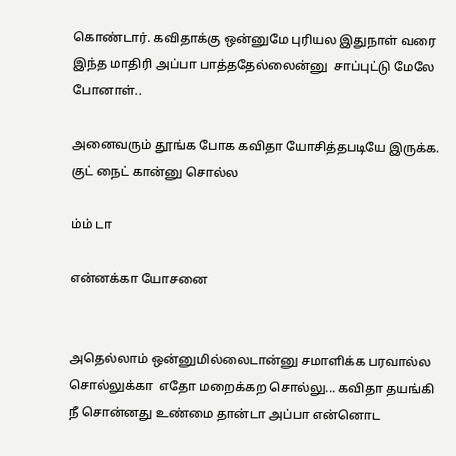கொண்டார். கவிதாக்கு ஒன்னுமே புரியல இதுநாள் வரை  இந்த மாதிரி அப்பா பாத்ததேல்லைன்னு  சாப்புட்டு மேலே போனாள்..

அனைவரும் தூங்க போக கவிதா யோசித்தபடியே இருக்க.   குட் நைட் கான்னு சொல்ல

ம்ம் டா

என்னக்கா யோசனை


அதெல்லாம் ஒன்னுமில்லைடான்னு சமாளிக்க பரவால்ல சொல்லுக்கா  எதோ மறைக்கற சொல்லு... கவிதா தயங்கி நீ சொன்னது உண்மை தான்டா அப்பா என்னொட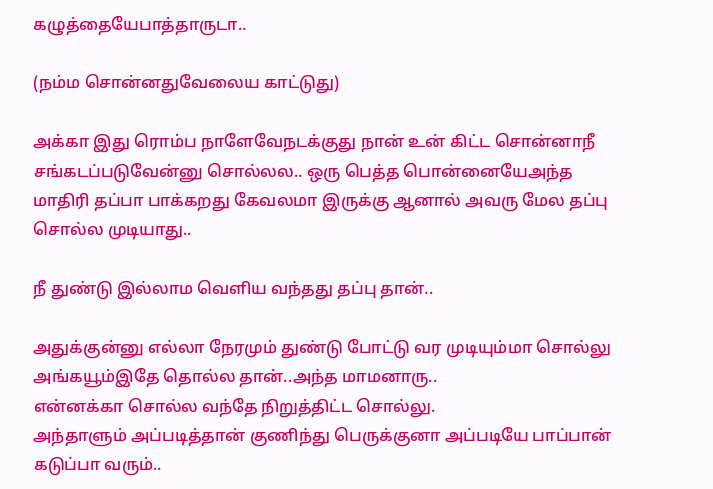கழுத்தையேபாத்தாருடா..

(நம்ம சொன்னதுவேலைய காட்டுது)

அக்கா இது ரொம்ப நாளேவேநடக்குது நான் உன் கிட்ட சொன்னாநீ சங்கடப்படுவேன்னு சொல்லல.. ஒரு பெத்த பொன்னையேஅந்த மாதிரி தப்பா பாக்கறது கேவலமா இருக்கு ஆனால் அவரு மேல தப்பு சொல்ல முடியாது..

நீ துண்டு இல்லாம வெளிய வந்தது தப்பு தான்..

அதுக்குன்னு எல்லா நேரமும் துண்டு போட்டு வர முடியும்மா சொல்லு அங்கயூம்இதே தொல்ல தான்..அந்த மாமனாரு..
என்னக்கா சொல்ல வந்தே நிறுத்திட்ட சொல்லு.
அந்தாளும் அப்படித்தான் குணிந்து பெருக்குனா அப்படியே பாப்பான்  கடுப்பா வரும்..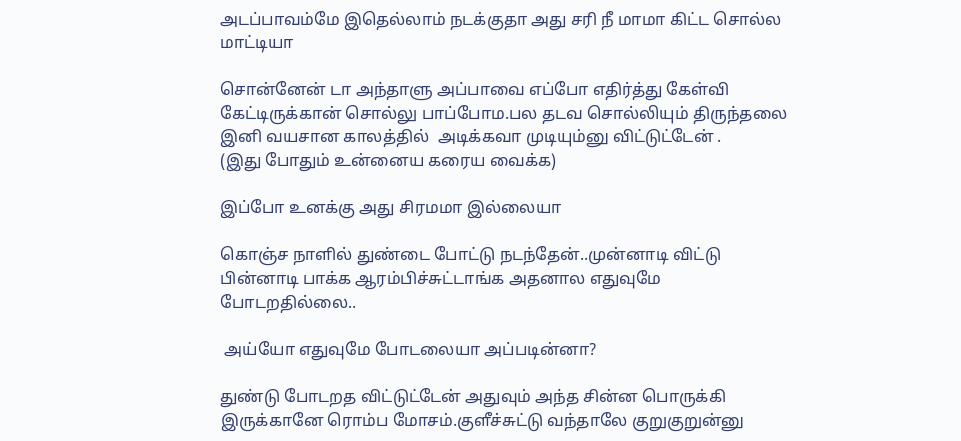அடப்பாவம்மே இதெல்லாம் நடக்குதா அது சரி நீ மாமா கிட்ட சொல்ல மாட்டியா

சொன்னேன் டா அந்தாளு அப்பாவை எப்போ எதிர்த்து கேள்வி கேட்டிருக்கான் சொல்லு பாப்போம.பல தடவ சொல்லியும் திருந்தலை இனி வயசான காலத்தில்  அடிக்கவா முடியும்னு விட்டுட்டேன் .
(இது போதும் உன்னைய கரைய வைக்க)

இப்போ உனக்கு அது சிரமமா இல்லையா

கொஞ்ச நாளில் துண்டை போட்டு நடந்தேன்..முன்னாடி விட்டு பின்னாடி பாக்க ஆரம்பிச்சுட்டாங்க அதனால எதுவுமே போடறதில்லை..

 அய்யோ எதுவுமே போடலையா அப்படின்னா?

துண்டு போடறத விட்டுட்டேன் அதுவும் அந்த சின்ன பொருக்கி இருக்கானே ரொம்ப மோசம்.குளீச்சுட்டு வந்தாலே குறுகுறுன்னு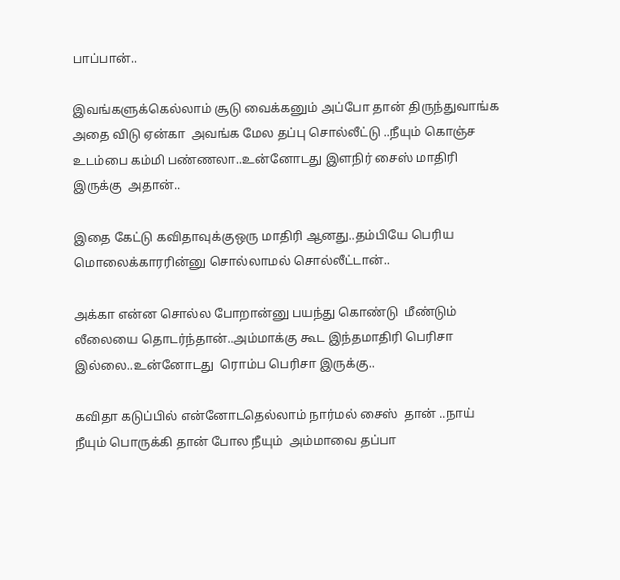பாப்பான்..

இவங்களுக்கெல்லாம் சூடு வைக்கனும் அப்போ தான் திருந்துவாங்க அதை விடு ஏன்கா  அவங்க மேல தப்பு சொல்லீட்டு ..நீயும் கொஞ்ச உடம்பை கம்மி பண்ணலா..உன்னோடது இளநிர் சைஸ் மாதிரி இருக்கு  அதான்..

இதை கேட்டு கவிதாவுக்குஒரு மாதிரி ஆனது..தம்பியே பெரிய மொலைக்காரரின்னு சொல்லாமல் சொல்லீட்டான்..

அக்கா என்ன சொல்ல போறான்னு பயந்து கொண்டு  மீண்டும் லீலையை தொடர்ந்தான்..அம்மாக்கு கூட இந்தமாதிரி பெரிசா இல்லை..உன்னோடது  ரொம்ப பெரிசா இருக்கு..

கவிதா கடுப்பில் என்னோடதெல்லாம் நார்மல் சைஸ்  தான் ..நாய் நீயும் பொருக்கி தான் போல நீயும்  அம்மாவை தப்பா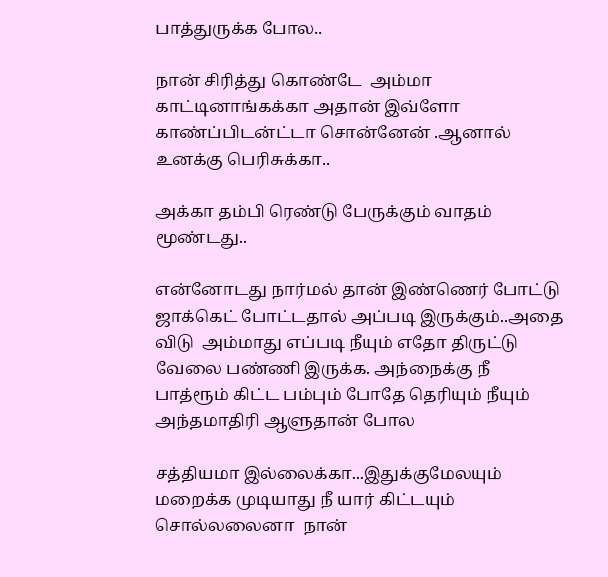பாத்துருக்க போல..

நான் சிரித்து கொண்டே  அம்மா காட்டினாங்கக்கா அதான் இவ்ளோ காண்ப்பிடன்ட்டா சொன்னேன் .ஆனால் உனக்கு பெரிசுக்கா..

அக்கா தம்பி ரெண்டு பேருக்கும் வாதம் மூண்டது..

என்னோடது நார்மல் தான் இண்ணெர் போட்டு ஜாக்கெட் போட்டதால் அப்படி இருக்கும்..அதை விடு  அம்மாது எப்படி நீயும் எதோ திருட்டு வேலை பண்ணி இருக்க. அந்நைக்கு நீ  பாத்ரூம் கிட்ட பம்பும் போதே தெரியும் நீயும் அந்தமாதிரி ஆளுதான் போல

சத்தியமா இல்லைக்கா...இதுக்குமேலயும் மறைக்க முடியாது நீ யார் கிட்டயும் சொல்லலைனா  நான்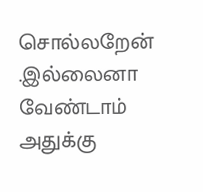சொல்லறேன் .இல்லைனா வேண்டாம் அதுக்கு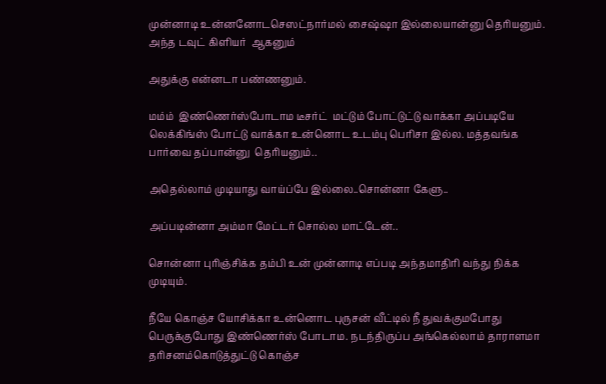முன்னாடி உன்னனோடசெஸட்நார்மல் சைஷ்ஷா இல்லையான்னு தெரியனும். அந்த டவுட் கிளியர்  ஆகனும்

அதுக்கு என்னடா பண்ணனும்.

மம்ம்  இண்ணெர்ஸ்போடாம டீசர்ட்  மட்டும் போட்டுட்டு வாக்கா அப்படியே லெக்கிங்ஸ் போட்டு வாக்கா உன்னொட உடம்பு பெரிசா இல்ல. மத்தவங்க பார்வை தப்பான்னு  தெரியனும்..

அதெல்லாம் முடியாது வாய்ப்பே இல்லை..சொன்னா கேளு..

அப்படின்னா அம்மா மேட்டர் சொல்ல மாட்டேன்..

சொன்னா புரிஞ்சிக்க தம்பி உன் முன்னாடி எப்படி அந்தமாதிரி வந்து நிக்க முடியும்.

நீயே கொஞ்ச யோசிக்கா உன்னொட புருசன் வீட்டில் நீ துவக்குமபோது  பெருக்குபோது இண்ணெர்ஸ் போடாம. நடந்திருப்ப அங்கெல்லாம் தாராளமா தரிசனம்கொடுத்துட்டு கொஞ்ச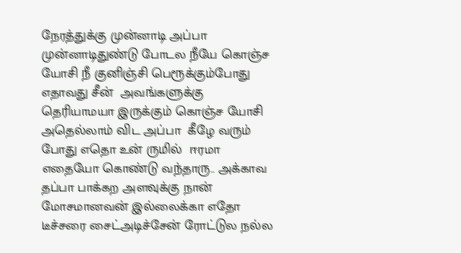நேரத்துக்கு முன்னாடி அப்பா முன்னாடிதுண்டு போடல நீயே கொஞ்ச யோசி நீ குனிஞ்சி பெரூக்கும்போது எதாவது சீன்  அவங்களுக்கு தெரியாமயா இருக்கும் கொஞ்ச யோசி அதெல்லாம் விட அப்பா  கீழே வரும் போது எதொ உன் ருமில்  ஈரமா எதையோ கொண்டு வந்தாரு.. அக்காவ தப்பா பாக்கற அளவுக்கு நான் மோசமானவன் இல்லைக்கா எதோ டீச்சரை சைட்அடிச்சேன் ரோட்டுல நல்ல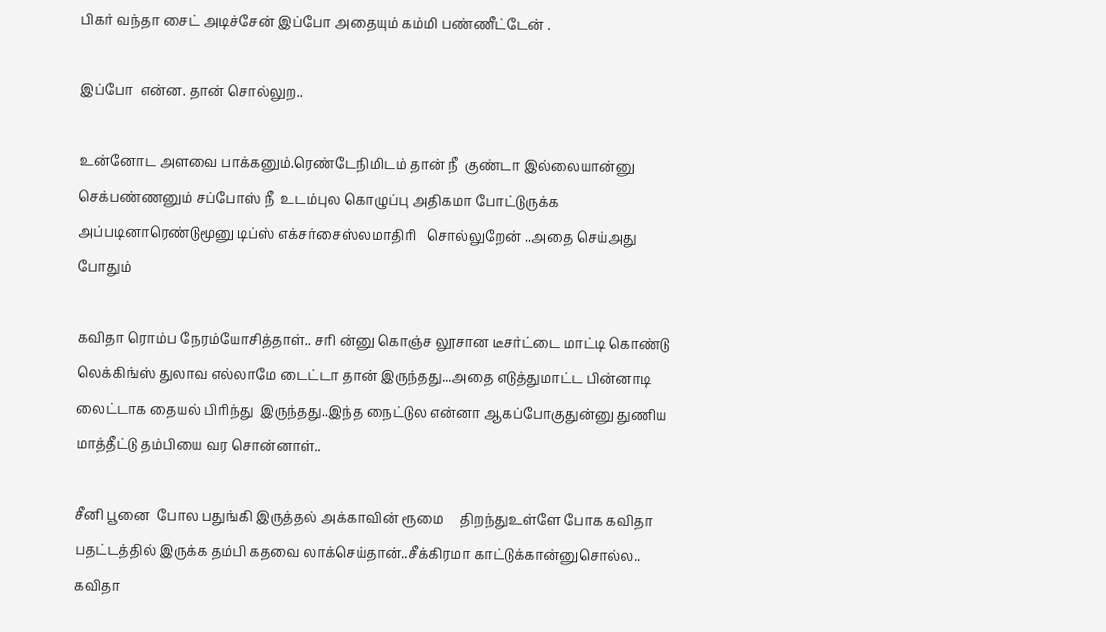பிகர் வந்தா சைட் அடிச்சேன் இப்போ அதையும் கம்மி பண்ணீட்டேன் .

இப்போ  என்ன. தான் சொல்லுற..

உன்னோட அளவை பாக்கனும்.ரெண்டேநிமிடம் தான் நீ  குண்டா இல்லையான்னு செக்பண்ணனும் சப்போஸ் நீ  உடம்புல கொழுப்பு அதிகமா போட்டுருக்க அப்படினாரெண்டுமூனு டிப்ஸ் எக்சர்சைஸ்லமாதிரி   சொல்லுறேன் ..அதை செய்அது போதும்

கவிதா ரொம்ப நேரம்யோசித்தாள்.. சரி ன்னு கொஞ்ச லூசான டீசர்ட்டை மாட்டி கொண்டு   லெக்கிங்ஸ் துலாவ எல்லாமே டைட்டா தான் இருந்தது...அதை எடுத்துமாட்ட பின்னாடி லைட்டாக தையல் பிரிந்து  இருந்தது..இந்த நைட்டுல என்னா ஆகப்போகுதுன்னு துணிய மாத்தீட்டு தம்பியை வர சொன்னாள்..

சீனி பூனை  போல பதுங்கி இருத்தல் அக்காவின் ரூமை     திறந்துஉள்ளே போக கவிதா பதட்டத்தில் இருக்க தம்பி கதவை லாக்செய்தான்..சீக்கிரமா காட்டுக்கான்னுசொல்ல.. கவிதா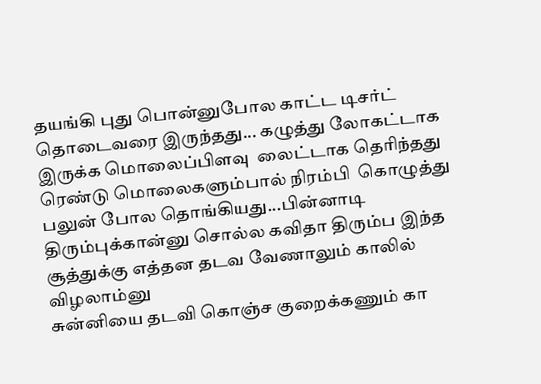தயங்கி புது பொன்னுபோல காட்ட டிசர்ட் தொடைவரை இருந்தது... கழுத்து லோகட்டாக இருக்க மொலைப்பிளவு  லைட்டாக தெரிந்தது ரெண்டு மொலைகளும்பால் நிரம்பி  கொழுத்து பலுன் போல தொங்கியது...பின்னாடி  திரும்புக்கான்னு சொல்ல கவிதா திரும்ப இந்த சூத்துக்கு எத்தன தடவ வேணாலும் காலில் விழலாம்னு
சுன்னியை தடவி கொஞ்ச குறைக்கணும் கா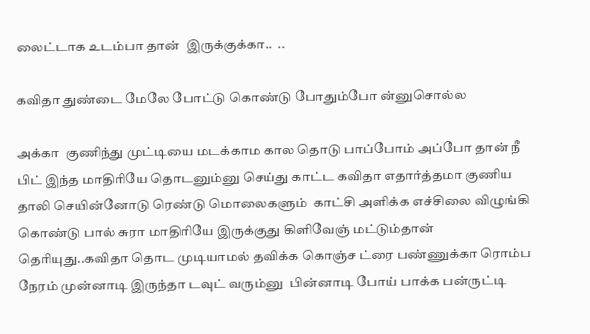லைட்டாக உடம்பா தான்  இருக்குக்கா..  ..

கவிதா துண்டை மேலே போட்டு கொண்டு போதும்போ ன்னுசொல்ல

அக்கா  குணிந்து முட்டியை மடக்காம கால தொடு பாப்போம் அப்போ தான் நீ பிட் இந்த மாதிரியே தொடனும்னு செய்து காட்ட கவிதா எதார்த்தமா குணிய தாலி செயின்னோடு ரெண்டு மொலைகளும்  காட்சி அளிக்க எச்சிலை விழுங்கி கொண்டு பால் சுரா மாதிரியே இருக்குது கிளிவேஞ் மட்டும்தான் தெரியுது..கவிதா தொட முடியாமல் தவிக்க கொஞ்ச ட்ரை பண்ணுக்கா ரொம்ப நேரம் முன்னாடி இருந்தா டவுட் வரும்னு  பின்னாடி போய் பாக்க பன்ருட்டி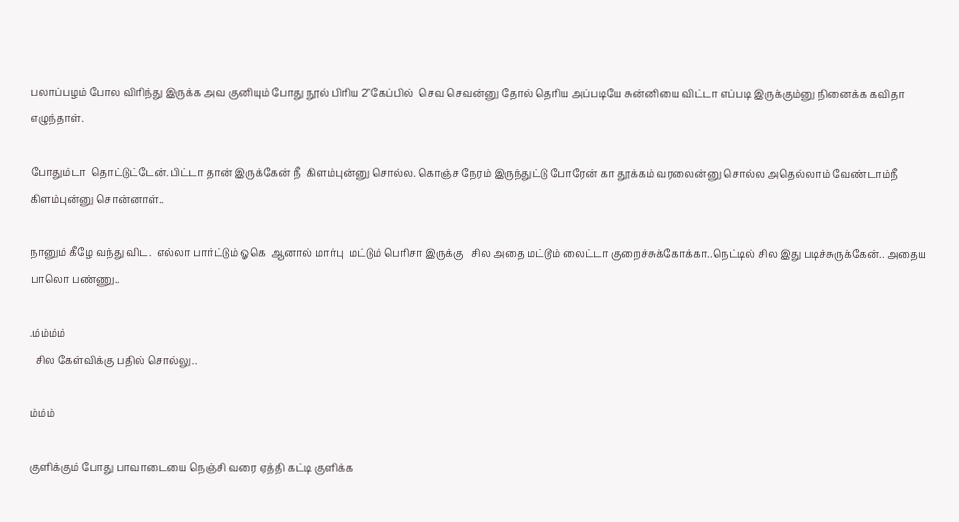பலாப்பழம் போல விரிந்து இருக்க அவ குனியும் போது நூல் பிரிய 2"கேப்பில்  செவ செவன்னு தோல் தெரிய அப்படியே சுன்னியை விட்டா எப்படி இருக்கும்னு நினைக்க கவிதா எழுந்தாள்.

போதும்டா  தொட்டுட்டேன்.பிட்டா தான் இருக்கேன் நீ  கிளம்புன்னு சொல்ல. கொஞ்ச நேரம் இருந்துட்டு போரேன் கா தூக்கம் வரலைன்னு சொல்ல அதெல்லாம் வேண்டாம்நீ கிளம்புன்னு சொன்னாள்..

நானும் கீழே வந்து விட.  எல்லா பார்ட்டும் ஓகெ  ஆனால் மார்பு  மட்டும் பெரிசா இருக்கு   சில அதை மட்டூம் லைட்டா குறைச்சுக்கோக்கா..நெட்டில் சில இது படிச்சுருக்கேன்.. அதைய பாலொ பண்ணு..

.ம்ம்ம்ம்
  சில கேள்விக்கு பதில் சொல்லு..

ம்ம்ம்

குளிக்கும் போது பாவாடையை நெஞ்சி வரை ஏத்தி கட்டி குளிக்க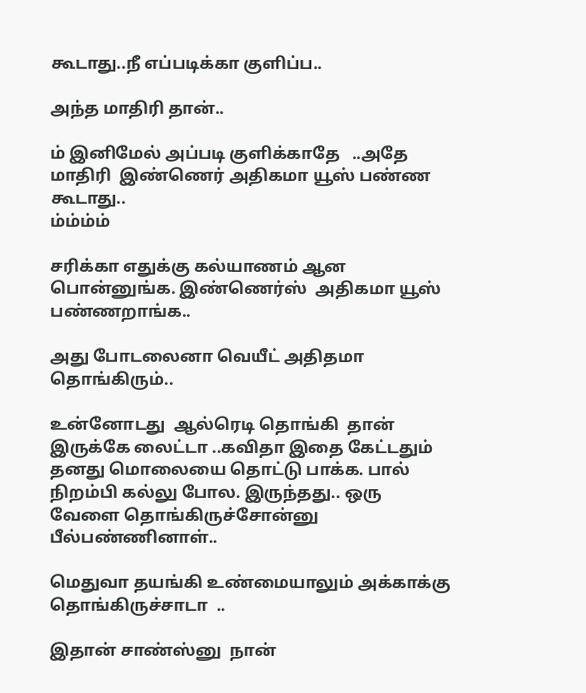கூடாது..நீ எப்படிக்கா குளிப்ப..

அந்த மாதிரி தான்..

ம் இனிமேல் அப்படி குளிக்காதே   ..அதே மாதிரி  இண்ணெர் அதிகமா யூஸ் பண்ண கூடாது..
ம்ம்ம்ம்

சரிக்கா எதுக்கு கல்யாணம் ஆன பொன்னுங்க. இண்ணெர்ஸ்  அதிகமா யூஸ் பண்ணறாங்க..

அது போடலைனா வெயீட் அதிதமா தொங்கிரும்..

உன்னோடது  ஆல்ரெடி தொங்கி  தான்  இருக்கே லைட்டா ..கவிதா இதை கேட்டதும் தனது மொலையை தொட்டு பாக்க. பால் நிறம்பி கல்லு போல. இருந்தது.. ஒரு வேளை தொங்கிருச்சோன்னு பீல்பண்ணினாள்..

மெதுவா தயங்கி உண்மையாலும் அக்காக்கு தொங்கிருச்சாடா  ..

இதான் சாண்ஸ்னு  நான்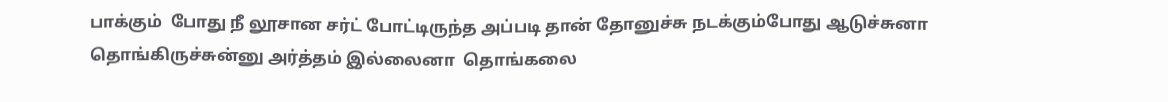பாக்கும்  போது நீ லூசான சர்ட் போட்டிருந்த அப்படி தான் தோனுச்சு நடக்கும்போது ஆடுச்சுனா தொங்கிருச்சுன்னு அர்த்தம் இல்லைனா  தொங்கலை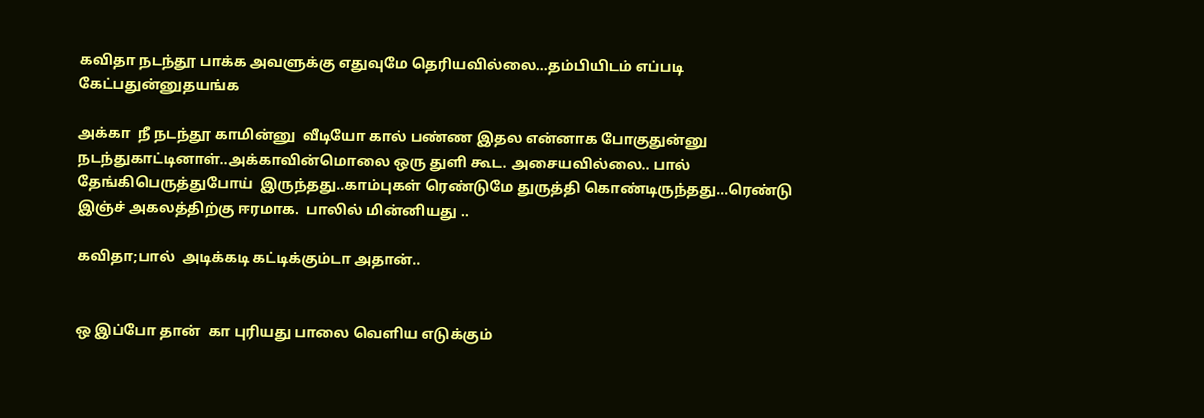கவிதா நடந்தூ பாக்க அவளுக்கு எதுவுமே தெரியவில்லை...தம்பியிடம் எப்படி கேட்பதுன்னுதயங்க

அக்கா  நீ நடந்தூ காமின்னு  வீடியோ கால் பண்ண இதல என்னாக போகுதுன்னு  நடந்துகாட்டினாள்..அக்காவின்மொலை ஒரு துளி கூட. அசையவில்லை.. பால் தேங்கிபெருத்துபோய்  இருந்தது..காம்புகள் ரெண்டுமே துருத்தி கொண்டிருந்தது...ரெண்டு இஞ்ச் அகலத்திற்கு ஈரமாக.  பாலில் மின்னியது ..

கவிதா;பால்  அடிக்கடி கட்டிக்கும்டா அதான்..


ஒ இப்போ தான்  கா புரியது பாலை வெளிய எடுக்கும்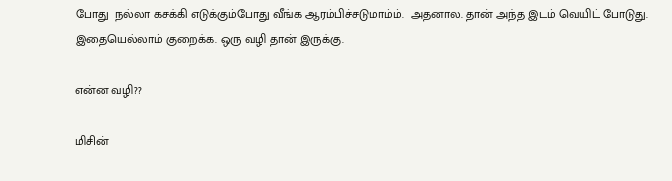போது  நல்லா கசக்கி எடுக்கும்போது வீங்க ஆரம்பிச்சடுமாம்ம்.  அதனால. தான் அந்த இடம் வெயிட் போடுது. இதையெல்லாம் குறைக்க. ஒரு வழி தான் இருக்கு.

என்ன வழி??

மிசின்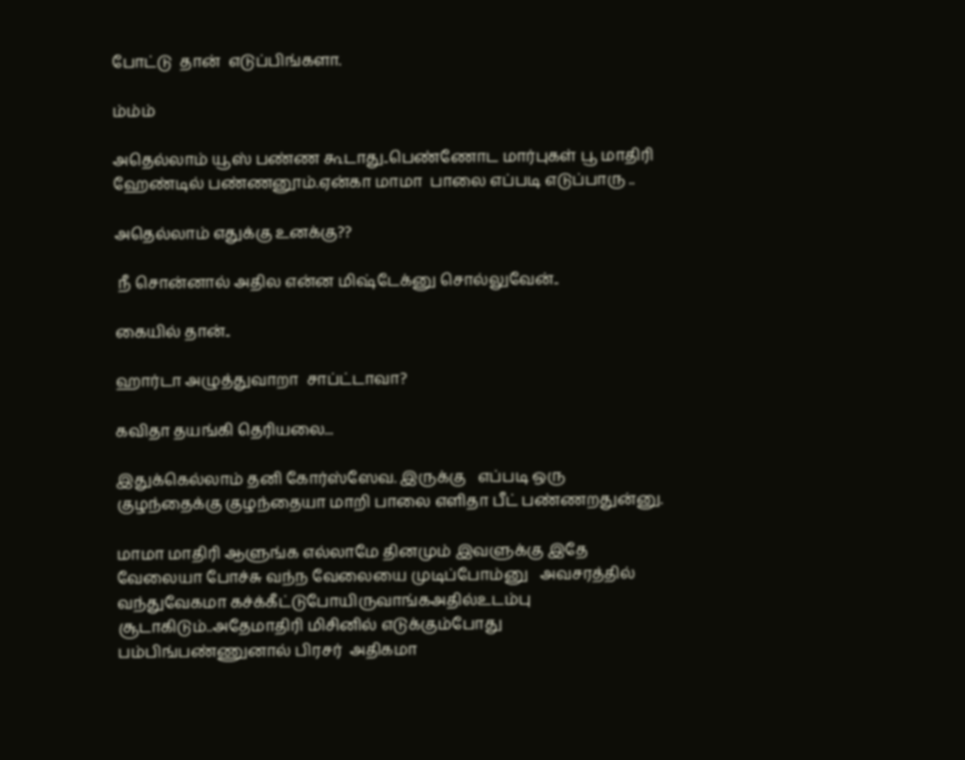போட்டு  தான்  எடுப்பிங்களா.

ம்ம்ம்

அதெல்லாம் யூஸ் பண்ண கூடாது..பெண்ணோட மார்புகள் பூ மாதிரி ஹேண்டில் பண்ணனூம்.ஏன்கா மாமா  பாலை எப்படி எடுப்பாரு ..

அதெல்லாம் எதுக்கு உனக்கு??

 நீ சொன்னால் அதில என்ன மிஷ்டேக்னு சொல்லுவேன்..

கையில் தான்..

ஹார்டா அழுத்துவாறா  சாப்ட்டாவா?

கவிதா தயங்கி தெரியலை...

இதுக்கெல்லாம் தனி கோர்ஸ்ஸேவ. இருக்கு   எப்படி ஒரு குழந்தைக்கு குழந்தையா மாறி பாலை எளிதா பீட் பண்ணறதுன்னு.

மாமா மாதிரி ஆளுங்க எல்லாமே தினமும் இவளுக்கு இதே வேலையா போச்சு வந்ந வேலையை முடிப்போம்னு   அவசரத்தில் வந்துவேகமா கச்க்கீட்டுபோயிருவாங்கஅதில்உடம்பு  சூடாகிடும்..அதேமாதிரி மிசினில் எடுக்கும்போது   பம்பிங்பண்ணுனால் பிரசர்  அதிகமா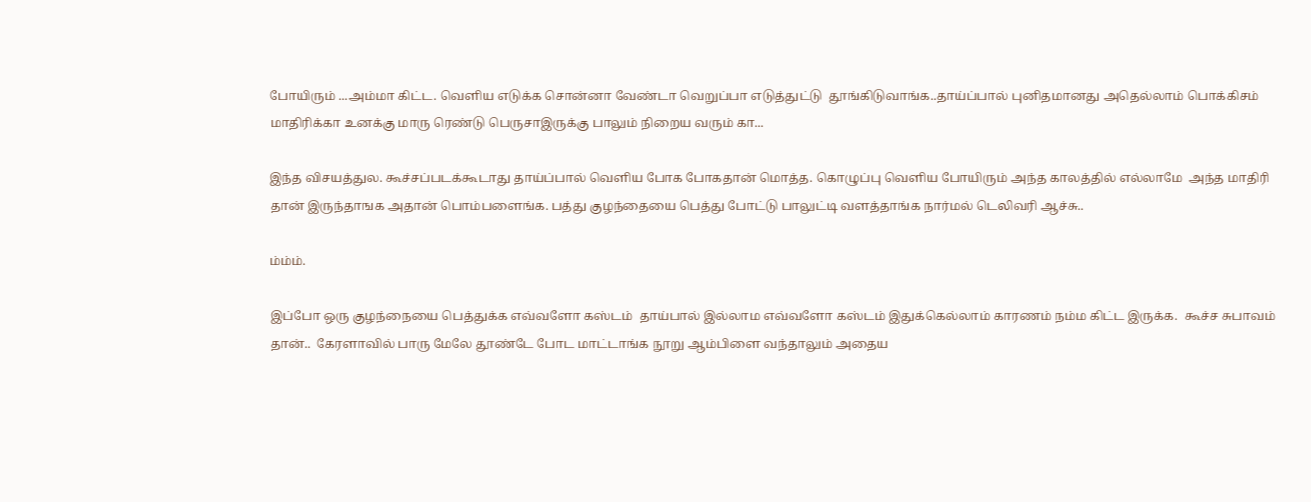போயிரும் ...அம்மா கிட்ட. வெளிய எடுக்க சொன்னா வேண்டா வெறுப்பா எடுத்துட்டு  தூங்கிடுவாங்க..தாய்ப்பால் புனிதமானது அதெல்லாம் பொக்கிசம் மாதிரிக்கா உனக்கு மாரு ரெண்டு பெருசாஇருக்கு பாலும் நிறைய வரும் கா...

இந்த விசயத்துல. கூச்சப்படக்கூடாது தாய்ப்பால் வெளிய போக போகதான் மொத்த. கொழுப்பு வெளிய போயிரும் அந்த காலத்தில் எல்லாமே  அந்த மாதிரி தான் இருந்தாஙக அதான் பொம்பளைங்க. பத்து குழந்தையை பெத்து போட்டு பாலுட்டி வளத்தாங்க நார்மல் டெலிவரி ஆச்சு..

ம்ம்ம்.

இப்போ ஒரு குழந்நையை பெத்துக்க எவ்வளோ கஸ்டம்  தாய்பால் இல்லாம எவ்வளோ கஸ்டம் இதுக்கெல்லாம் காரணம் நம்ம கிட்ட இருக்க.  கூச்ச சுபாவம் தான்..  கேரளாவில் பாரு மேலே தூண்டே போட மாட்டாங்க நூறு ஆம்பிளை வந்தாலும் அதைய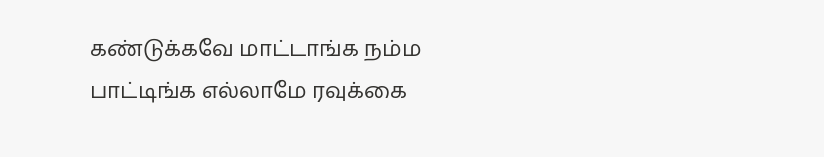கண்டுக்கவே மாட்டாங்க நம்ம பாட்டிங்க எல்லாமே ரவுக்கை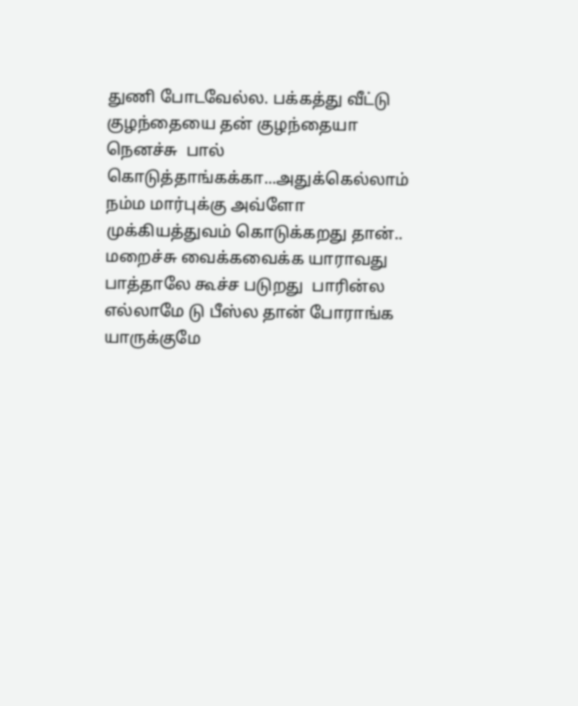துணி போடவேல்ல. பக்கத்து வீட்டு குழந்தையை தன் குழந்தையா நெனச்சு  பால் கொடுத்தாங்கக்கா...அதுக்கெல்லாம் நம்ம மார்புக்கு அவ்ளோ முக்கியத்துவம் கொடுக்கறது தான்.. மறைச்சு வைக்கவைக்க யாராவது பாத்தாலே கூச்ச படுறது  பாரின்ல எல்லாமே டு பீஸ்ல தான் போராங்க யாருக்குமே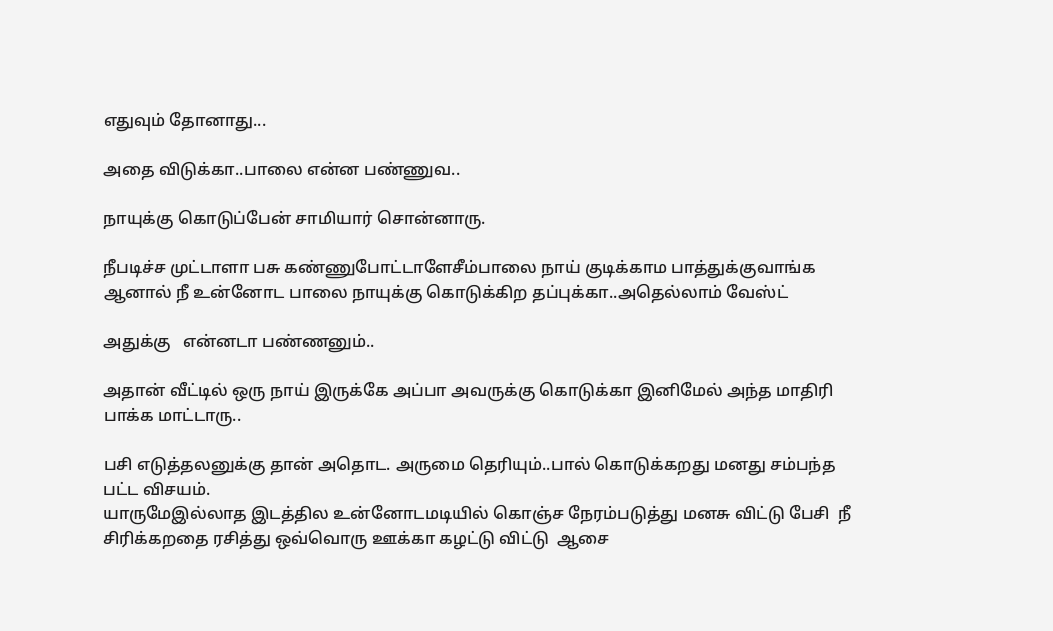எதுவும் தோனாது...

அதை விடுக்கா..பாலை என்ன பண்ணுவ..

நாயுக்கு கொடுப்பேன் சாமியார் சொன்னாரு.

நீபடிச்ச முட்டாளா பசு கண்ணுபோட்டாளேசீம்பாலை நாய் குடிக்காம பாத்துக்குவாங்க ஆனால் நீ உன்னோட பாலை நாயுக்கு கொடுக்கிற தப்புக்கா..அதெல்லாம் வேஸ்ட்

அதுக்கு   என்னடா பண்ணனும்..

அதான் வீட்டில் ஒரு நாய் இருக்கே அப்பா அவருக்கு கொடுக்கா இனிமேல் அந்த மாதிரி பாக்க மாட்டாரு..

பசி எடுத்தலனுக்கு தான் அதொட. அருமை தெரியும்..பால் கொடுக்கறது மனது சம்பந்த பட்ட விசயம்.
யாருமேஇல்லாத இடத்தில உன்னோடமடியில் கொஞ்ச நேரம்படுத்து மனசு விட்டு பேசி  நீ சிரிக்கறதை ரசித்து ஒவ்வொரு ஊக்கா கழட்டு விட்டு  ஆசை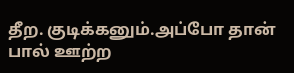தீற. குடிக்கனும்.அப்போ தான் பால் ஊற்ற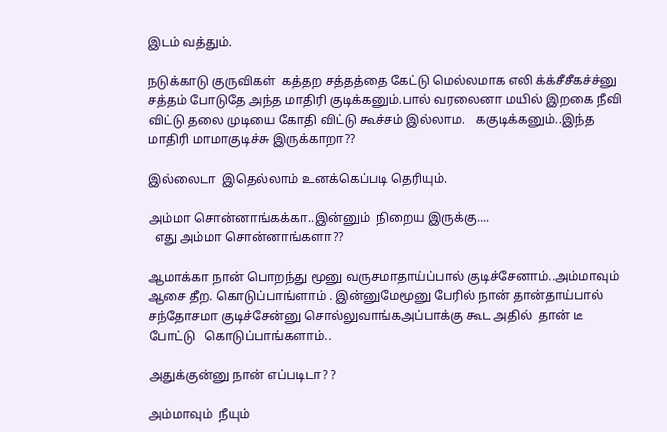இடம் வத்தும்.

நடுக்காடு குருவிகள்  கத்தற சத்தத்தை கேட்டு மெல்லமாக எலி க்க்சீசீகச்ச்னு சத்தம் போடுதே அந்த மாதிரி குடிக்கனும்.பால் வரலைனா மயில் இறகை நீவி விட்டு தலை முடியை கோதி விட்டு கூச்சம் இல்லாம.   ககுடிக்கனும்..இந்த மாதிரி மாமாகுடிச்சு இருக்காறா??

இல்லைடா  இதெல்லாம் உனக்கெப்படி தெரியும்.

அம்மா சொன்னாங்கக்கா..இன்னும்  நிறைய இருக்கு....
  எது அம்மா சொன்னாங்களா??

ஆமாக்கா நான் பொறந்து மூனு வருசமாதாய்ப்பால் குடிச்சேனாம்..அம்மாவும் ஆசை தீற. கொடுப்பாங்ளாம் . இன்னுமேமூனு பேரில் நான் தான்தாய்பால் சந்தோசமா குடிச்சேன்னு சொல்லுவாங்கஅப்பாக்கு கூட அதில்  தான் டீ போட்டு   கொடுப்பாங்களாம்..

அதுக்குன்னு நான் எப்படிடா? ?

அம்மாவும்  நீயும்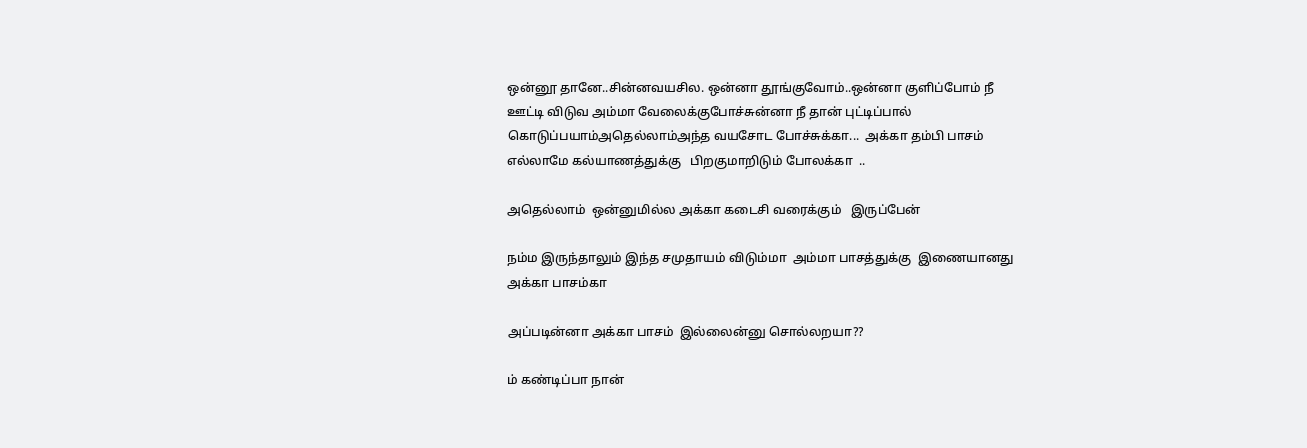ஒன்னூ தானே..சின்னவயசில. ஒன்னா தூங்குவோம்..ஒன்னா குளிப்போம் நீ ஊட்டி விடுவ அம்மா வேலைக்குபோச்சுன்னா நீ தான் புட்டிப்பால் கொடுப்பயாம்அதெல்லாம்அந்த வயசோட போச்சுக்கா...  அக்கா தம்பி பாசம் எல்லாமே கல்யாணத்துக்கு   பிறகுமாறிடும் போலக்கா  ..

அதெல்லாம்  ஒன்னுமில்ல அக்கா கடைசி வரைக்கும்   இருப்பேன்

நம்ம இருந்தாலும் இந்த சமுதாயம் விடும்மா  அம்மா பாசத்துக்கு  இணையானது  அக்கா பாசம்கா

அப்படின்னா அக்கா பாசம்  இல்லைன்னு சொல்லறயா??

ம் கண்டிப்பா நான்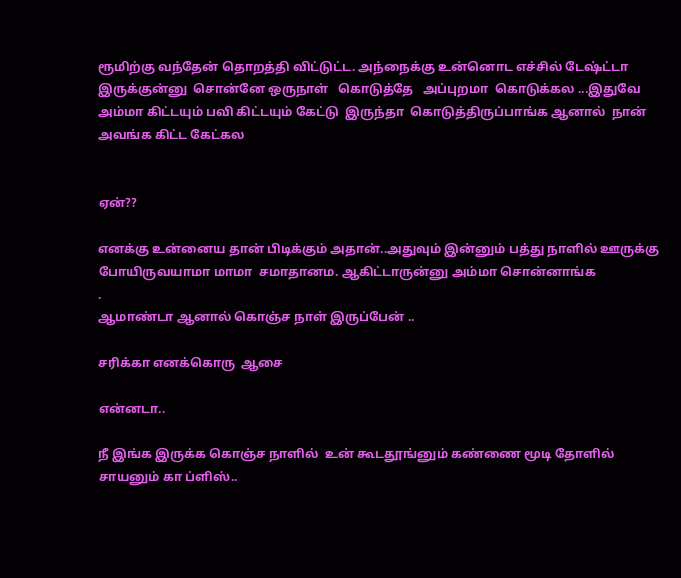ரூமிற்கு வந்தேன் தொறத்தி விட்டுட்ட. அந்நைக்கு உன்னொட எச்சில் டேஷ்ட்டா இருக்குன்னு  சொன்னே ஒருநாள்   கொடுத்தே   அப்புறமா  கொடுக்கல ...இதுவே அம்மா கிட்டயும் பவி கிட்டயும் கேட்டு  இருந்தா  கொடுத்திருப்பாங்க ஆனால்  நான் அவங்க கிட்ட கேட்கல


ஏன்??

எனக்கு உன்னைய தான் பிடிக்கும் அதான்..அதுவும் இன்னும் பத்து நாளில் ஊருக்கு போயிருவயாமா மாமா  சமாதானம. ஆகிட்டாருன்னு அம்மா சொன்னாங்க
.
ஆமாண்டா ஆனால் கொஞ்ச நாள் இருப்பேன் ..

சரிக்கா எனக்கொரு  ஆசை

என்னடா..

நீ இங்க இருக்க கொஞ்ச நாளில்  உன் கூடதூங்னும் கண்ணை மூடி தோளில்  சாயனும் கா ப்ளிஸ்..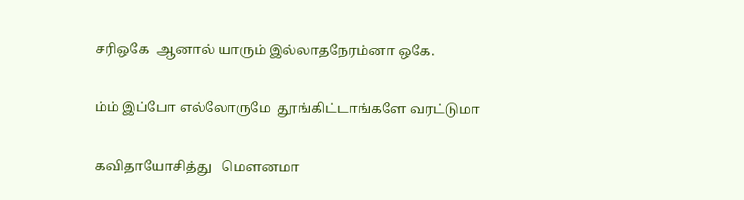சரிஒகே  ஆனால் யாரும் இல்லாதநேரம்னா ஒகே.

ம்ம் இப்போ எல்லோருமே  தூங்கிட்டாங்களே வரட்டுமா

கவிதாயோசித்து   மௌனமா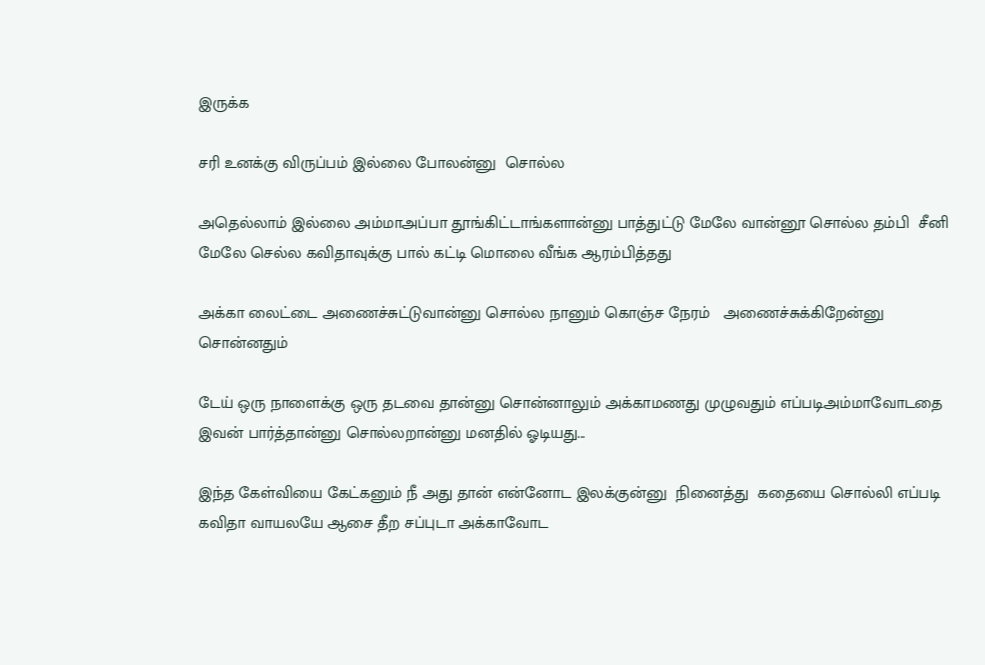இருக்க

சரி உனக்கு விருப்பம் இல்லை போலன்னு  சொல்ல

அதெல்லாம் இல்லை அம்மாஅப்பா தூங்கிட்டாங்களான்னு பாத்துட்டு மேலே வான்னூ சொல்ல தம்பி  சீனி மேலே செல்ல கவிதாவுக்கு பால் கட்டி மொலை வீங்க ஆரம்பித்தது

அக்கா லைட்டை அணைச்சுட்டுவான்னு சொல்ல நானும் கொஞ்ச நேரம்   அணைச்சுக்கிறேன்னு சொன்னதும்

டேய் ஒரு நாளைக்கு ஒரு தடவை தான்னு சொன்னாலும் அக்காமணது முழுவதும் எப்படிஅம்மாவோடதை இவன் பார்த்தான்னு சொல்லறான்னு மனதில் ஓடியது...

இந்த கேள்வியை கேட்கனும் நீ அது தான் என்னோட இலக்குன்னு  நினைத்து  கதையை சொல்லி எப்படி கவிதா வாயலயே ஆசை தீற சப்புடா அக்காவோட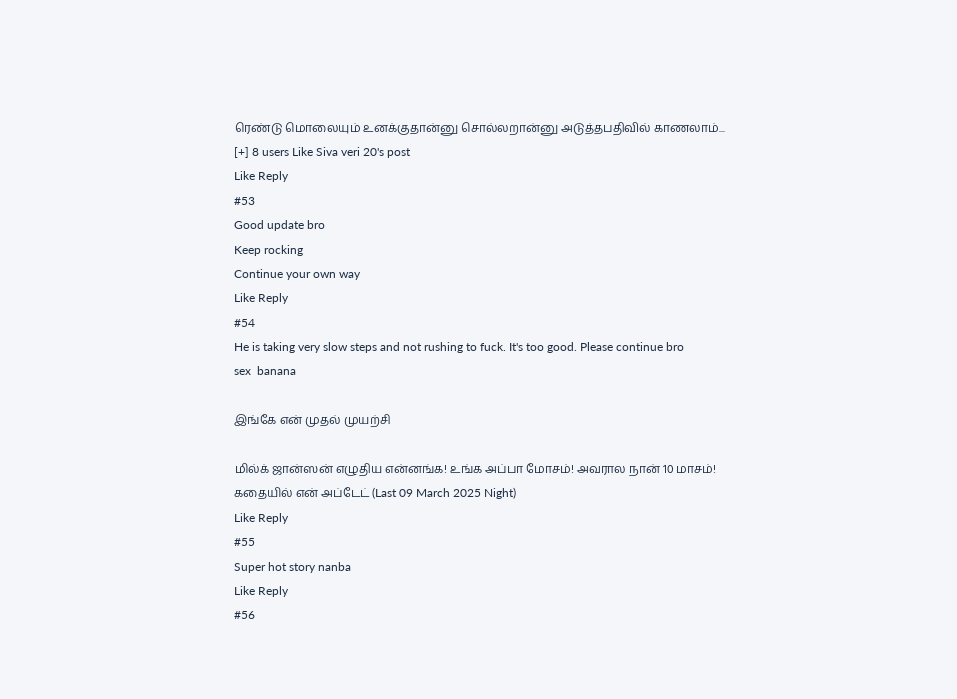ரெண்டு மொலையும் உனக்குதான்னு சொல்லறான்னு அடுத்தபதிவில் காணலாம்...
[+] 8 users Like Siva veri 20's post
Like Reply
#53
Good update bro
Keep rocking
Continue your own way
Like Reply
#54
He is taking very slow steps and not rushing to fuck. It's too good. Please continue bro
sex  banana

இங்கே என் முதல் முயற்சி

மில்க் ஜான்ஸன் எழுதிய என்னங்க! உங்க அப்பா மோசம்! அவரால நான் 10 மாசம்! கதையில் என் அப்டேட் (Last 09 March 2025 Night)
Like Reply
#55
Super hot story nanba
Like Reply
#56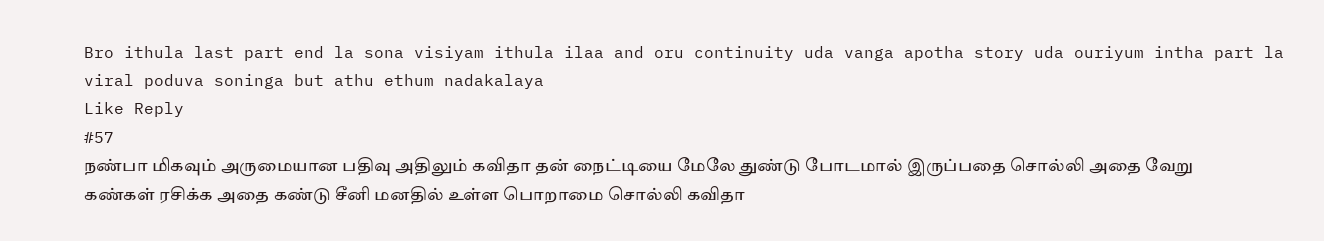Bro ithula last part end la sona visiyam ithula ilaa and oru continuity uda vanga apotha story uda ouriyum intha part la viral poduva soninga but athu ethum nadakalaya
Like Reply
#57
நண்பா மிகவும் அருமையான பதிவு அதிலும் கவிதா தன் நைட்டியை மேலே துண்டு போடமால் இருப்பதை சொல்லி அதை வேறு கண்கள் ரசிக்க அதை கண்டு சீனி மனதில் உள்ள பொறாமை சொல்லி கவிதா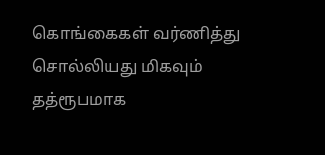கொங்கைகள் வர்ணித்து சொல்லியது மிகவும் தத்ரூபமாக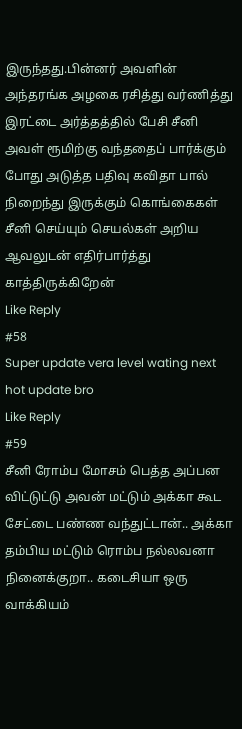இருந்தது.பின்னர் அவளின் அந்தரங்க அழகை ரசித்து வர்ணித்து இரட்டை அர்த்தத்தில் பேசி சீனி அவள் ரூமிற்கு வந்ததைப் பார்க்கும் போது அடுத்த பதிவு கவிதா பால் நிறைந்து இருக்கும் கொங்கைகள் சீனி செய்யும் செயல்கள் அறிய ஆவலுடன் எதிர்பார்த்து காத்திருக்கிறேன்
Like Reply
#58
Super update vera level wating next hot update bro
Like Reply
#59
சீனி ரோம்ப மோசம் பெத்த அப்பன விட்டுட்டு அவன் மட்டும் அக்கா கூட சேட்டை பண்ண வந்துட்டான்.. அக்கா தம்பிய மட்டும் ரொம்ப நல்லவனா நினைக்குறா.. கடைசியா ஒரு வாக்கியம்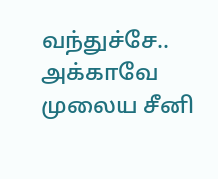வந்துச்சே.. அக்காவே முலைய சீனி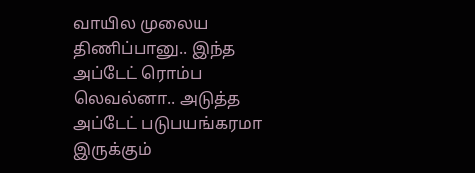வாயில முலைய திணிப்பானு.. இந்த அப்டேட் ரொம்ப லெவல்னா.. அடுத்த அப்டேட் படுபயங்கரமா இருக்கும்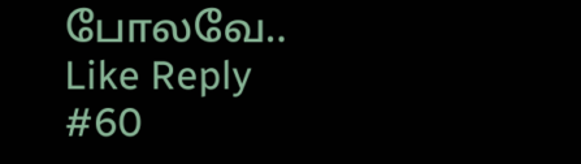போலவே..
Like Reply
#60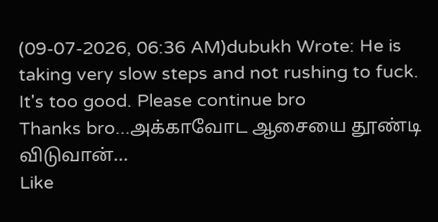(09-07-2026, 06:36 AM)dubukh Wrote: He is taking very slow steps and not rushing to fuck. It's too good. Please continue bro
Thanks bro...அக்காவோட ஆசையை தூண்டி விடுவான்...
Like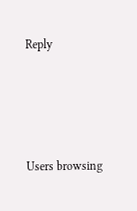Reply




Users browsing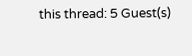this thread: 5 Guest(s)